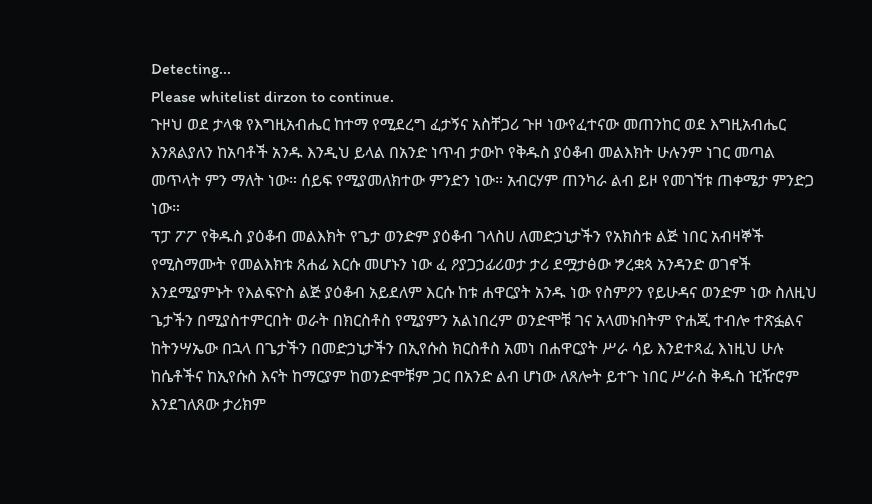Detecting...
Please whitelist dirzon to continue.
ጉዞህ ወደ ታላቁ የእግዚአብሔር ከተማ የሚደረግ ፈታኝና አስቸጋሪ ጉዞ ነውየፈተናው መጠንከር ወደ እግዚአብሔር እንጸልያለን ከአባቶች አንዱ እንዲህ ይላል በአንድ ነጥብ ታውኮ የቅዱስ ያዕቆብ መልእክት ሁሉንም ነገር መጣል መጥላት ምን ማለት ነው። ሰይፍ የሚያመለክተው ምንድን ነው። አብርሃም ጠንካራ ልብ ይዞ የመገኘቱ ጠቀሜታ ምንድጋ ነው።
ፕፓ ፖፖ የቅዱስ ያዕቆብ መልእክት የጌታ ወንድም ያዕቆብ ገላስሀ ለመድኃኒታችን የአክስቱ ልጅ ነበር አብዛኞች የሚስማሙት የመልእክቱ ጸሐፊ እርሱ መሆኑን ነው ፈ ዖያጋኃፊሪወታ ታሪ ደሟታፅው ፇረቋጳ አንዳንድ ወገኖች እንደሚያምኑት የእልፍዮስ ልጅ ያዕቆብ አይደለም እርሱ ከቱ ሐዋርያት አንዱ ነው የስምዖን የይሁዳና ወንድም ነው ስለዚህ ጌታችን በሚያስተምርበት ወራት በክርስቶስ የሚያምን አልነበረም ወንድሞቹ ገና አላመኑበትም ዮሐጂ ተብሎ ተጽፏልና ከትንሣኤው በኋላ በጌታችን በመድኃኒታችን በኢየሱስ ክርስቶስ አመነ በሐዋርያት ሥራ ሳይ እንደተጻፈ እነዚህ ሁሉ ከሴቶችና ከኢየሱስ እናት ከማርያም ከወንድሞቹም ጋር በአንድ ልብ ሆነው ለጸሎት ይተጉ ነበር ሥራስ ቅዱስ ዢዥሮም እንደገለጸው ታሪክም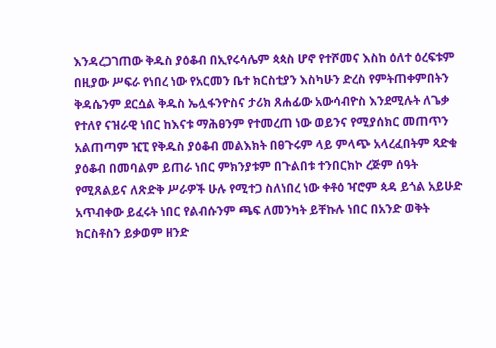እንዳረጋገጠው ቅዱስ ያዕቆብ በኢየሩሳሌም ጳጳስ ሆኖ የተሾመና እስከ ዕለተ ዕረፍቱም በዚያው ሥፍራ የነበረ ነው የአርመን ቤተ ክርስቲያን እስካሁን ድረስ የምትጠቀምበትን ቅዳሴንም ደርሷል ቅዱስ ኤሏፋንዮስና ታሪክ ጸሐፊው አውሳብዮስ እንደሚሉት ለጌቃ የተለየ ናዝራዊ ነበር ከእናቱ ማሕፀንም የተመረጠ ነው ወይንና የሚያሰክር መጠጥን አልጠጣም ዢፒ የቅዱስ ያዕቆብ መልእክት በፀጉሩም ላይ ምላጭ አላረፈበትም ጻድቁ ያዕቆብ በመባልም ይጠራ ነበር ምክንያቱም በጉልበቱ ተንበርክኮ ረጅም ሰዓት የሚጸልይና ለጽድቅ ሥራዎች ሁሉ የሚተጋ ስለነበረ ነው ቀቶዕ ዣሮም ጳዳ ይጎል አይሁድ አጥብቀው ይፈሩት ነበር የልብሱንም ጫፍ ለመንካት ይቸኩሉ ነበር በአንድ ወቅት ክርስቶስን ይቃወም ዘንድ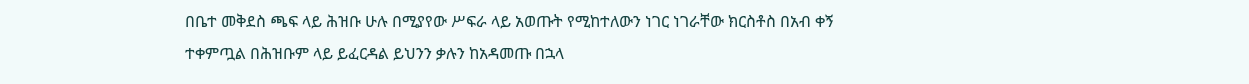በቤተ መቅደስ ጫፍ ላይ ሕዝቡ ሁሉ በሚያየው ሥፍራ ላይ አወጡት የሚከተለውን ነገር ነገራቸው ክርስቶስ በአብ ቀኝ ተቀምጧል በሕዝቡም ላይ ይፈርዳል ይህንን ቃሉን ከአዳመጡ በኋላ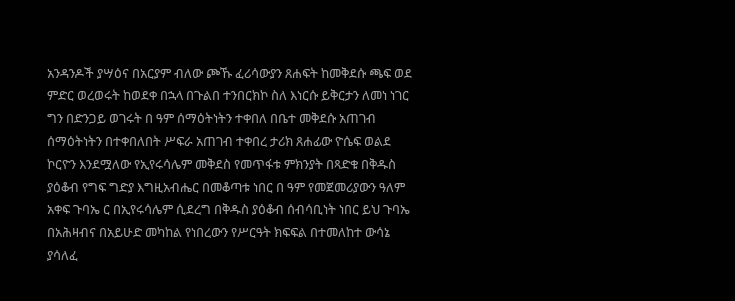አንዳንዶች ያሣዕና በአርያም ብለው ጮኹ ፈሪሳውያን ጸሐፍት ከመቅደሱ ጫፍ ወደ ምድር ወረወሩት ከወደቀ በኋላ በጉልበ ተንበርክኮ ስለ እነርሱ ይቅርታን ለመነ ነገር ግን በድንጋይ ወገሩት በ ዓም ሰማዕትነትን ተቀበለ በቤተ መቅደሱ አጠገብ ሰማዕትነትን በተቀበለበት ሥፍራ አጠገብ ተቀበረ ታሪክ ጸሐፊው ዮሴፍ ወልደ ኮርዮን እንደሟለው የኢየሩሳሌም መቅደስ የመጥፋቱ ምክንያት በጻድቁ በቅዱስ ያዕቆብ የግፍ ግድያ እግዚአብሔር በመቆጣቱ ነበር በ ዓም የመጀመሪያውን ዓለም አቀፍ ጉባኤ ር በኢየሩሳሌም ሲደረግ በቅዱስ ያዕቆብ ሰብሳቢነት ነበር ይህ ጉባኤ በአሕዛብና በአይሁድ መካከል የነበረውን የሥርዓት ክፍፍል በተመለከተ ውሳኔ ያሳለፈ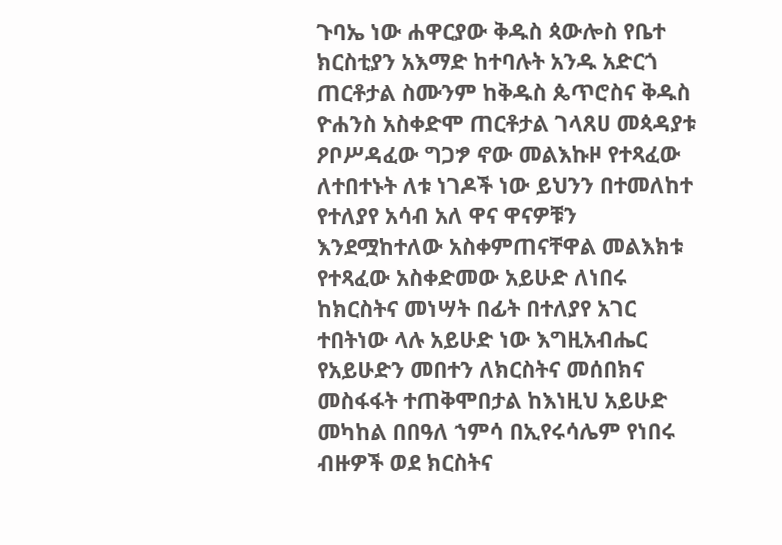ጉባኤ ነው ሐዋርያው ቅዱስ ጳውሎስ የቤተ ክርስቲያን አእማድ ከተባሉት አንዱ አድርጎ ጠርቶታል ስሙንም ከቅዱስ ጴጥሮስና ቅዱስ ዮሐንስ አስቀድሞ ጠርቶታል ገላጸሀ መጳዳያቱ ዖቦሥዳፈው ግጋፇ ኖው መልእኩዞ የተጻፈው ለተበተኑት ለቱ ነገዶች ነው ይህንን በተመለከተ የተለያየ አሳብ አለ ዋና ዋናዎቹን እንደሟከተለው አስቀምጠናቸዋል መልእክቱ የተጻፈው አስቀድመው አይሁድ ለነበሩ ከክርስትና መነሣት በፊት በተለያየ አገር ተበትነው ላሉ አይሁድ ነው እግዚአብሔር የአይሁድን መበተን ለክርስትና መሰበክና መስፋፋት ተጠቅሞበታል ከእነዚህ አይሁድ መካከል በበዓለ ኀምሳ በኢየሩሳሌም የነበሩ ብዙዎች ወደ ክርስትና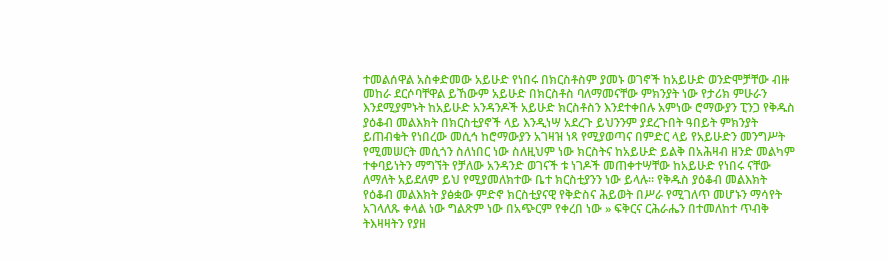ተመልሰዋል አስቀድመው አይሁድ የነበሩ በክርስቶስም ያመኑ ወገኖች ከአይሁድ ወንድሞቻቸው ብዙ መከራ ደርሶባቸዋል ይኸውም አይሁድ በክርስቶስ ባለማመናቸው ምክንያት ነው የታሪክ ምሁራን እንደሚያምኑት ከአይሁድ አንዳንዶች አይሁድ ክርስቶስን እንደተቀበሉ አምነው ሮማውያን ፒንጋ የቅዱስ ያዕቆብ መልእክት በክርስቲያኖች ላይ እንዲነሣ አደረጉ ይህንንም ያደረጉበት ዓበይት ምክንያት ይጠብቁት የነበረው መሲኅ ከሮማውያን አገዛዝ ነጻ የሚያወጣና በምድር ላይ የአይሁድን መንግሥት የሚመሠርት መሲጎን ስለነበር ነው ስለዚህም ነው ክርስትና ከአይሁድ ይልቅ በአሕዛብ ዘንድ መልካም ተቀባይነትን ማግኘት የቻለው አንዳንድ ወገናች ቱ ነገዶች መጠቀተሣቸው ከአይሁድ የነበሩ ናቸው ለማለት አይደለም ይህ የሚያመለክተው ቤተ ክርስቲያንን ነው ይላሉ። የቅዱስ ያዕቆብ መልእክት የዕቆብ መልእክት ያፅቋው ምድኖ ክርስቲያናዊ የቅድስና ሕይወት በሥራ የሚገለጥ መሆኑን ማሳየት አገላለጹ ቀላል ነው ግልጽም ነው በአጭርም የቀረበ ነው » ፍቅርና ርሕራሔን በተመለከተ ጥብቅ ትእዛዛትን የያዘ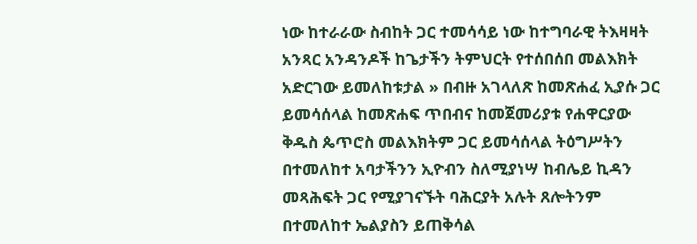ነው ከተራራው ስብከት ጋር ተመሳሳይ ነው ከተግባራዊ ትእዛዛት አንጻር አንዳንዶች ከጌታችን ትምህርት የተሰበሰበ መልእክት አድርገው ይመለከቱታል » በብዙ አገላለጽ ከመጽሐፈ ኢያሱ ጋር ይመሳሰላል ከመጽሐፍ ጥበብና ከመጀመሪያቱ የሐዋርያው ቅዱስ ጴጥሮስ መልእክትም ጋር ይመሳሰላል ትዕግሥትን በተመለከተ አባታችንን ኢዮብን ስለሚያነሣ ከብሌይ ኪዳን መጻሕፍት ጋር የሚያገናኙት ባሕርያት አሉት ጸሎትንም በተመለከተ ኤልያስን ይጠቅሳል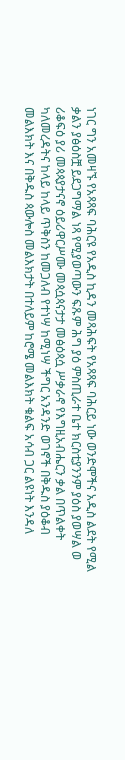ነገር ግን አመዛኙ የአጻጻፍ ባሕርዩ የአዲስ ኪዳን መጻሕፍት የአጻጻፍ ባሕርይ ነው ወንድሞችና አዲስ ልደት የሚል ቃልን ያፅዕስቿ ይደጋግማል ነጻ የሚያወጣውን ፍጹም ሕግ ያዕ ምስጢራተ ቤተ ክርስቲያንንም ያዕስ ያወሣል ወ ሪቆፍዕ ያሪ መጳጳያታናኖ ዕይሪዋርሥሙ መጳሷጳናታታ መፅዕጳሷ ሥቃራኖ የእግዚአብሔርን ቃል በጥልቀት ካለመረዳትና ከላይ ከላይ ጥቅስን ከመጋለብ የተነሣ ከሚነሣ ችግር አንዳንድ ወገኖች በቅዱስ ያዕቆብ መልእክት እና በቅዱስ ጳውሎስ መልእክታት በተለይም ከሮሜ መልእክት ቁልፍ አሳብ ጋር ልዩነት እንዳለ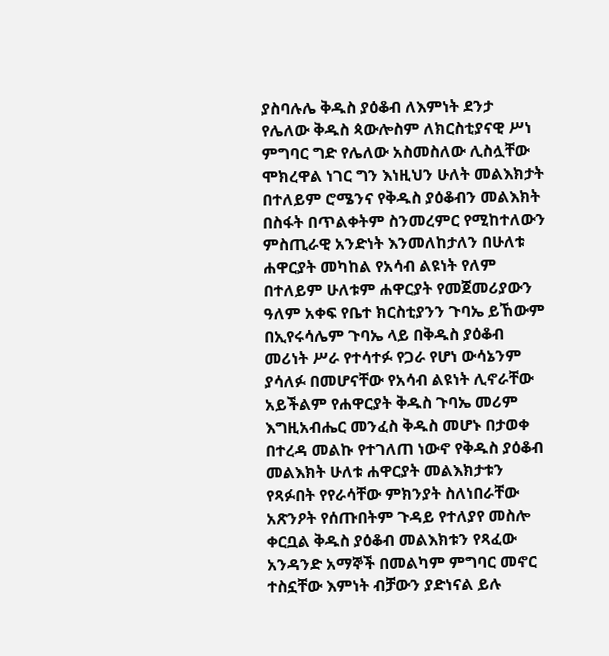ያስባሉሌ ቅዱስ ያዕቆብ ለእምነት ደንታ የሌለው ቅዱስ ጳውሎስም ለክርስቲያናዊ ሥነ ምግባር ግድ የሌለው አስመስለው ሊስሏቸው ሞክረዋል ነገር ግን እነዚህን ሁለት መልእክታት በተለይም ሮሜንና የቅዱስ ያዕቆብን መልእክት በስፋት በጥልቀትም ስንመረምር የሚከተለውን ምስጢራዊ አንድነት እንመለከታለን በሁለቱ ሐዋርያት መካከል የአሳብ ልዩነት የለም በተለይም ሁለቱም ሐዋርያት የመጀመሪያውን ዓለም አቀፍ የቤተ ክርስቲያንን ጉባኤ ይኸውም በኢየሩሳሌም ጉባኤ ላይ በቅዱስ ያዕቆብ መሪነት ሥራ የተሳተፉ የጋራ የሆነ ውሳኔንም ያሳለፉ በመሆናቸው የአሳብ ልዩነት ሊኖራቸው አይችልም የሐዋርያት ቅዱስ ጉባኤ መሪም እግዚአብሔር መንፈስ ቅዱስ መሆኑ በታወቀ በተረዳ መልኩ የተገለጠ ነውኖ የቅዱስ ያዕቆብ መልእክት ሁለቱ ሐዋርያት መልእክታቱን የጻፉበት የየራሳቸው ምክንያት ስለነበራቸው አጽንዖት የሰጡበትም ጉዳይ የተለያየ መስሎ ቀርቧል ቅዱስ ያዕቆብ መልእክቱን የጻፈው አንዳንድ አማኞች በመልካም ምግባር መኖር ተስኗቸው እምነት ብቻውን ያድነናል ይሉ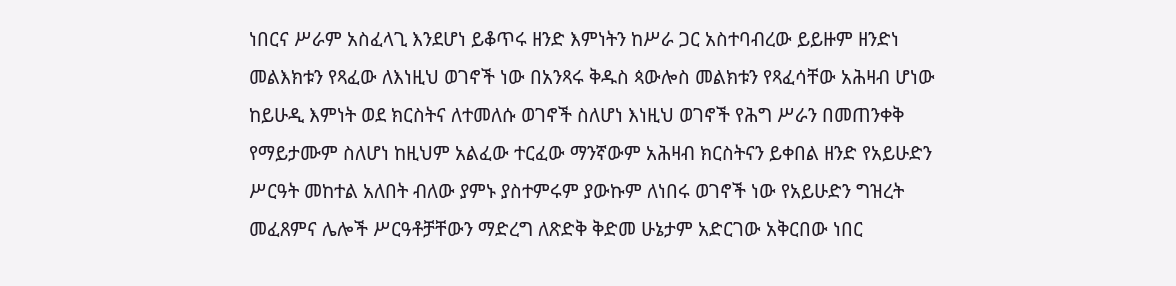ነበርና ሥራም አስፈላጊ እንደሆነ ይቆጥሩ ዘንድ እምነትን ከሥራ ጋር አስተባብረው ይይዙም ዘንድነ መልእክቱን የጻፈው ለእነዚህ ወገኖች ነው በአንጻሩ ቅዱስ ጳውሎስ መልክቱን የጻፈሳቸው አሕዛብ ሆነው ከይሁዲ እምነት ወደ ክርስትና ለተመለሱ ወገኖች ስለሆነ እነዚህ ወገኖች የሕግ ሥራን በመጠንቀቅ የማይታሙም ስለሆነ ከዚህም አልፈው ተርፈው ማንኛውም አሕዛብ ክርስትናን ይቀበል ዘንድ የአይሁድን ሥርዓት መከተል አለበት ብለው ያምኑ ያስተምሩም ያውኩም ለነበሩ ወገኖች ነው የአይሁድን ግዝረት መፈጸምና ሌሎች ሥርዓቶቻቸውን ማድረግ ለጽድቅ ቅድመ ሁኔታም አድርገው አቅርበው ነበር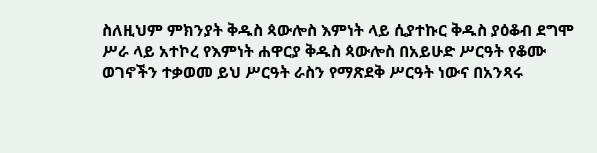ስለዚህም ምክንያት ቅዱስ ጳውሎስ እምነት ላይ ሲያተኩር ቅዱስ ያዕቆብ ደግሞ ሥራ ላይ አተኮረ የእምነት ሐዋርያ ቅዱስ ጳውሎስ በአይሁድ ሥርዓት የቆሙ ወገኖችን ተቃወመ ይህ ሥርዓት ራስን የማጽደቅ ሥርዓት ነውና በአንጻሩ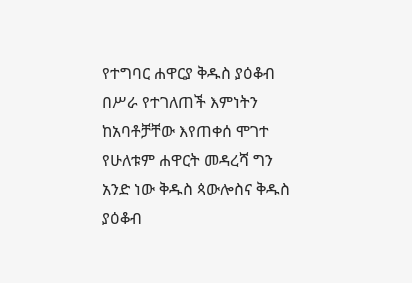የተግባር ሐዋርያ ቅዱስ ያዕቆብ በሥራ የተገለጠች እምነትን ከአባቶቻቸው እየጠቀሰ ሞገተ የሁለቱም ሐዋርት መዳረሻ ግን አንድ ነው ቅዱስ ጳውሎስና ቅዱስ ያዕቆብ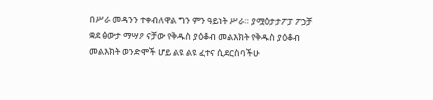በሥራ መዳንን ተቀብለዋል ግን ምን ዓይነት ሥራ። ያሟዕታታፖፓ ፖኃቻ ቋደ ፅውታ ማሣዖ ናቻው የቅዱስ ያዕቆብ መልእክት የቅዱስ ያዕቆብ መልእክት ወንድሞች ሆይ ልዩ ልዩ ፈተና ሲደርስባችሁ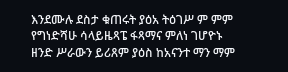እንደሙሉ ደስታ ቁጠሩት ያዕአ ትዕገሥ ም ምም የግነድሻሁ ሳላይዜጻፔ ፋጻማና ምለነ ገሆዮኑ ዘንድ ሥራውን ይሪጸም ያዕስ ከአናንተ ማን ማም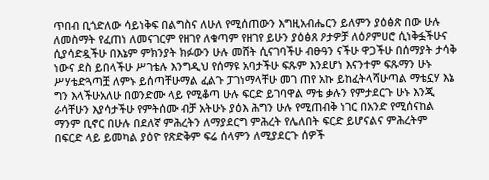ጥበብ ቢጎድለው ሳይነቅፍ በልግስና ለሁለ የሚሰጠውን እግዚአብሔርን ይለምን ያዕፅጽ በው ሁሉ ለመስማት የፈጠነ ለመናገርም የዘገየ ለቁጣም የዘገየ ይሁን ያዕፅጸ ዖታዎቻ ለዕዖምሀሮ ሲነቅፏችሁና ሲያሳድዷችሁ በእኔም ምክንያት ክፉውን ሁሉ መሸት ሲናገባችሁ ብፁዓን ናችሁ ዋጋችሁ በሰማያት ታሳቅ ነውና ደስ ይበላችሁ ሥገቴሉ እንግዲህ የሰማዩ አባታችሁ ፍጹም እንደሆነ እናንተም ፍጹማን ሁኑ ሥሃቴድጓጣቿ ለምኑ ይሰጣቸሁማል ፈልጉ ፓገነማላቸሁ መገ ጠየ አኩ ይከፈትላሻሁጣል ማቴኗሃ እኔ ግን እላችሁአለሁ በወንድሙ ላይ የሚቆጣ ሁሉ ፍርድ ይገባዋል ማቴ ቃሉን የምታደርጉ ሁኑ እንጂ ራሳቸሁን እያሳታችሁ የምትሰሙ ብቻ አትሁኑ ያዕእ ሕግን ሁሉ የሚጠብቅ ነገር በአንድ የሚሰናከል ማንም ቢኖር በሁሉ በደለኛ ምሕረትን ለማያደርግ ምሕረት የሌለበት ፍርድ ይሆናልና ምሕረትም በፍርድ ላይ ይመካል ያዕዮ የጽድቅም ፍሬ ሰላምን ለሚያደርጉ ሰዎች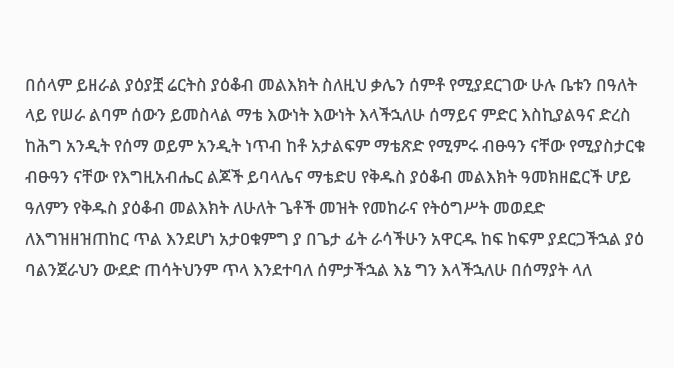በሰላም ይዘራል ያዕያቿ ሬርትስ ያዕቆብ መልእክት ስለዚህ ቃሌን ሰምቶ የሚያደርገው ሁሉ ቤቱን በዓለት ላይ የሠራ ልባም ሰውን ይመስላል ማቴ እውነት እውነት እላችኋለሁ ሰማይና ምድር እስኪያልዓና ድረስ ከሕግ አንዲት የሰማ ወይም አንዲት ነጥብ ከቶ አታልፍም ማቴጽድ የሚምሩ ብፁዓን ናቸው የሚያስታርቁ ብፁዓን ናቸው የእግዚአብሔር ልጆች ይባላሌና ማቴድሀ የቅዱስ ያዕቆብ መልእክት ዓመክዘፎርች ሆይ ዓለምን የቅዱስ ያዕቆብ መልእክት ለሁለት ጌቶች መዝት የመከራና የትዕግሥት መወደድ ለእግዝዘዝጠከር ጥል እንደሆነ አታዐቁምግ ያ በጌታ ፊት ራሳችሁን አዋርዱ ከፍ ከፍም ያደርጋችኋል ያዕ ባልንጀራህን ውደድ ጠሳትህንም ጥላ እንደተባለ ሰምታችኋል እኔ ግን እላችኋለሁ በሰማያት ላለ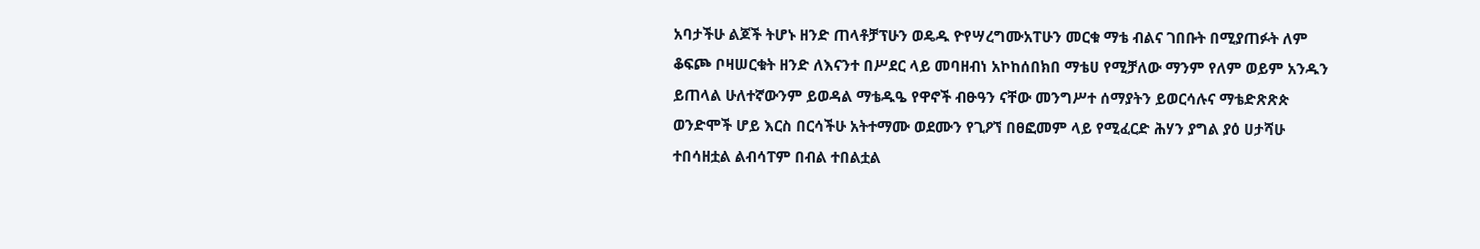አባታችሁ ልጆች ትሆኑ ዘንድ ጠላቶቻፕሁን ወዴዱ ዮየሣረግሙአፐሁን መርቁ ማቴ ብልና ገበቡት በሚያጠፉት ለም ቆፍጮ ቦዛሠርቁት ዘንድ ለእናንተ በሥደር ላይ መባዘብነ አኮከሰበክበ ማቴሀ የሚቻለው ማንም የለም ወይም አንዱን ይጠላል ሁለተኛውንም ይወዳል ማቴዱዔ የዋኖች ብፁዓን ናቸው መንግሥተ ሰማያትን ይወርሳሉና ማቴድጽጽጵ ወንድሞች ሆይ እርስ በርሳችሁ አትተማሙ ወደሙን የጊዖኘ በፀፎመም ላይ የሚፈርድ ሕሃን ያግል ያዕ ሀታሻሁ ተበሳዘቷል ልብሳፐም በብል ተበልቷል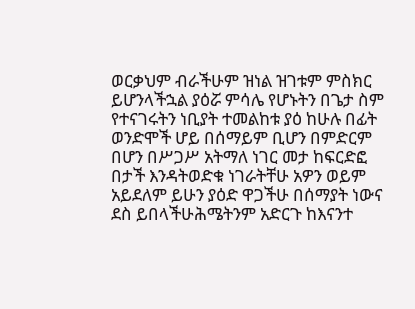ወርቃህም ብራችሁም ዝነል ዝገቱም ምስክር ይሆንላችኋል ያዕሯ ምሳሌ የሆኑትን በጌታ ስም የተናገሩትን ነቢያት ተመልከቱ ያዕ ከሁሉ በፊት ወንድሞች ሆይ በሰማይም ቢሆን በምድርም በሆን በሥጋሥ አትማለ ነገር መታ ከፍርድፎ በታች እንዳትወድቁ ነገራትቸሁ አዎን ወይም አይደለም ይሁን ያዕድ ዋጋችሁ በሰማያት ነውና ደስ ይበላችሁሕሜትንም አድርጉ ከእናንተ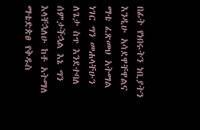በፊት የነበሩትን ነቢያትን እንዲሁ አሳደዋቸዋልና ማቴ ፈጽመህ አትማል ነገር ግን መሐላቸሁን ለጌታ ስጥ እንደተባለ ሰምታችኋል እኔ ግን እላቸኋለሁ ከቶ አትማለ ማቴድጵፀ የቅዱስ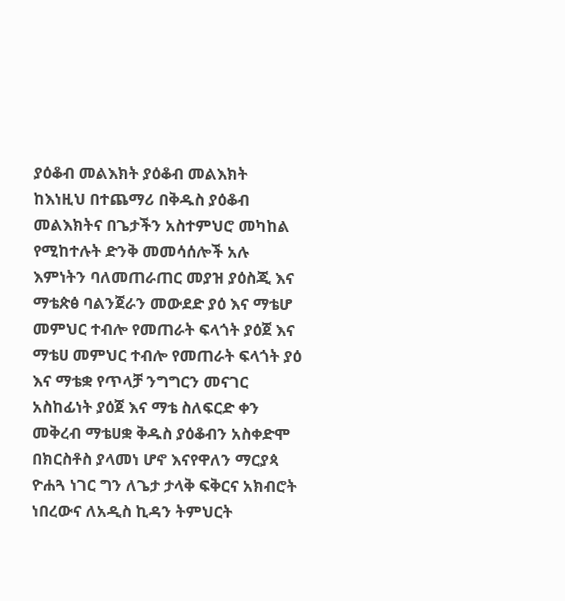ያዕቆብ መልእክት ያዕቆብ መልእክት ከእነዚህ በተጨማሪ በቅዱስ ያዕቆብ መልእክትና በጌታችን አስተምህሮ መካከል የሚከተሉት ድንቅ መመሳሰሎች አሉ እምነትን ባለመጠራጠር መያዝ ያዕስጂ እና ማቴጵፅ ባልንጀራን መውደድ ያዕ እና ማቴሆ መምህር ተብሎ የመጠራት ፍላጎት ያዕጀ እና ማቴሀ መምህር ተብሎ የመጠራት ፍላጎት ያዕ እና ማቴቋ የጥላቻ ንግግርን መናገር አስከፊነት ያዕጀ እና ማቴ ስለፍርድ ቀን መቅረብ ማቴሀቋ ቅዱስ ያዕቆብን አስቀድሞ በክርስቶስ ያላመነ ሆኖ እናየዋለን ማርያጳ ዮሐጓ ነገር ግን ለጌታ ታላቅ ፍቅርና አክብሮት ነበረውና ለአዲስ ኪዳን ትምህርት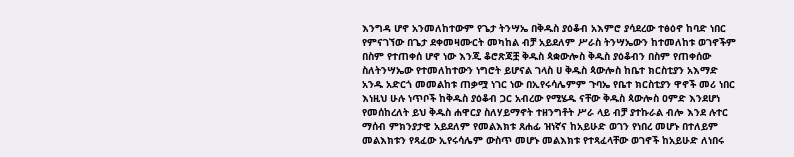እንግዳ ሆኖ አንመለከተውም የጌታ ትንሣኤ በቅዱስ ያዕቆብ አእምሮ ያሳደረው ተፅዕኖ ከባድ ነበር የምናገኘው በጌታ ደቀመዛሙርት መካከል ብቻ አይደለም ሥራስ ትንሣኤውን ከተመለከቱ ወገኖችም በስም የተጠቀሰ ሆኖ ነው እንጂ ቆሮጽጃቿ ቅዱስ ጳቋውሎስ ቅዱስ ያዕቆብን በስም የጠቀሰው ስለትንሣኤው የተመለከተውን ነግሮት ይሆናል ገላስ ሀ ቅዱስ ጳውሎስ ከቤተ ክርስቲያን አእማድ አንዱ አድርጎ መመልከቱ ጠቃሟ ነገር ነው በኢየሩሳሌምም ጉባኤ የቤተ ክርስቲያን ዋኖች መሪ ነበር እነዚህ ሁሉ ነጥቦች ከቅዱስ ያዕቆብ ጋር አብረው የሚሄዱ ናቸው ቅዱስ ጳውሎስ ዐምድ እንደሆነ የመሰከረለት ይህ ቅዱስ ሐዋርያ ስለሃይማኖት ተዘንግቶት ሥራ ላይ ብቻ ያተኩራል ብሎ እንደ ሉተር ማሰብ ምክንያታዊ አይደለም የመልእክቱ ጸሐፊ ዝነኛና ከአይሁድ ወገን የነበረ መሆኑ በተለይም መልእክቱን የጻፈው ኢየሩሳሌም ውስጥ መሆኑ መልእክቱ የተጻፈላቸው ወገኖች ከአይሁድ ለነበሩ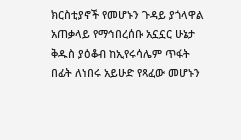ክርስቲያኖች የመሆኑን ጉዳይ ያጎላዋል አጠቃላይ የማኅበረሰቡ አኗኗር ሁኔታ ቅዱስ ያዕቆብ ከኢየሩሳሌም ጥፋት በፊት ለነበሩ አይሁድ የጻፈው መሆኑን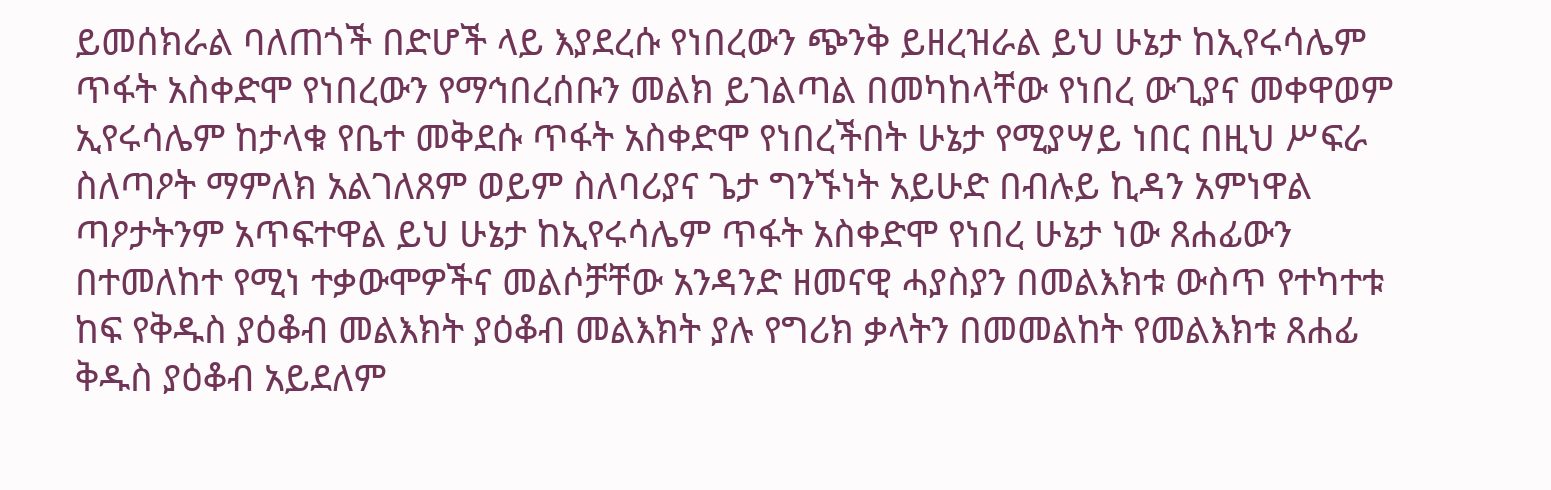ይመሰክራል ባለጠጎች በድሆች ላይ እያደረሱ የነበረውን ጭንቅ ይዘረዝራል ይህ ሁኔታ ከኢየሩሳሌም ጥፋት አስቀድሞ የነበረውን የማኅበረሰቡን መልክ ይገልጣል በመካከላቸው የነበረ ውጊያና መቀዋወም ኢየሩሳሌም ከታላቁ የቤተ መቅደሱ ጥፋት አስቀድሞ የነበረችበት ሁኔታ የሚያሣይ ነበር በዚህ ሥፍራ ስለጣዖት ማምለክ አልገለጸም ወይም ስለባሪያና ጌታ ግንኙነት አይሁድ በብሉይ ኪዳን አምነዋል ጣዖታትንም አጥፍተዋል ይህ ሁኔታ ከኢየሩሳሌም ጥፋት አስቀድሞ የነበረ ሁኔታ ነው ጸሐፊውን በተመለከተ የሚነ ተቃውሞዎችና መልሶቻቸው አንዳንድ ዘመናዊ ሓያስያን በመልእክቱ ውስጥ የተካተቱ ከፍ የቅዱስ ያዕቆብ መልእክት ያዕቆብ መልእክት ያሉ የግሪክ ቃላትን በመመልከት የመልእክቱ ጸሐፊ ቅዱስ ያዕቆብ አይደለም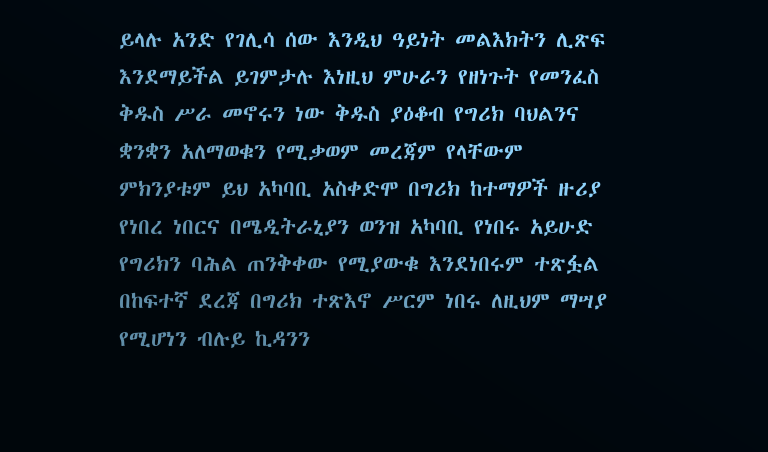ይላሉ አንድ የገሊሳ ሰው እንዲህ ዓይነት መልእክትን ሊጽፍ እንደማይችል ይገምታሉ እነዚህ ምሁራን የዘነጉት የመንፈስ ቅዱስ ሥራ መኖሩን ነው ቅዱስ ያዕቆብ የግሪክ ባህልንና ቋንቋን አለማወቁን የሚቃወም መረጃም የላቸውም ምክንያቱም ይህ አካባቢ አስቀድሞ በግሪክ ከተማዎች ዙሪያ የነበረ ነበርና በሜዲትራኒያን ወንዝ አካባቢ የነበሩ አይሁድ የግሪክን ባሕል ጠንቅቀው የሚያውቁ እንደነበሩም ተጽፏል በከፍተኛ ደረጃ በግሪክ ተጽእኖ ሥርም ነበሩ ለዚህም ማሣያ የሚሆነን ብሉይ ኪዳንን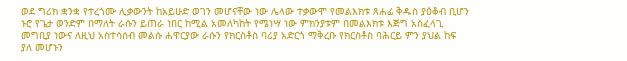ወደ ግሪክ ቋንቋ የተረጎሙ ሊቃውንት ከአይሁድ ወገን መሆናቸው ነው ሌላው ተቃውሞ የመልእክቱ ጸሐፊ ቅዱስ ያዕቆብ ቢሆን ኑሮ የጌታ ወንድም በማለት ራሱን ይጠራ ነበር ከሚል አመለካከት የሜነሣ ነው ምክንያቱም በመልእክቱ እጅግ አስፈላጊ መግቢያ ነውና ለዚህ አስተሳሰብ መልሱ ሐዋርያው ራሱን የክርስቶስ ባሪያ አድርጎ ማቅረቡ የክርስቶስ ባሕርይ ምን ያህል ከፍ ያለ መሆኑን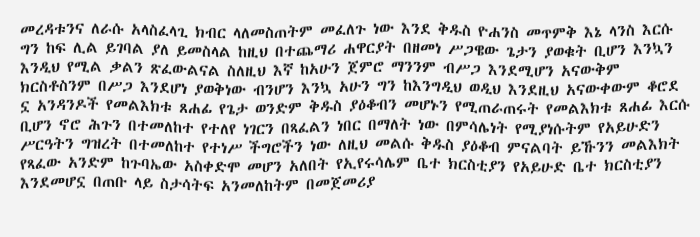መረዳቱንና ለራሱ አላስፈላጊ ክብር ላለመስጠትም መፈለጉ ነው እንደ ቅዱስ ዮሐንስ መጥምቅ እኔ ላንስ እርሱ ግን ከፍ ሊል ይገባል ያለ ይመስላል ከዚህ በተጨማሪ ሐዋርያት በዘመነ ሥጋዌው ጌታን ያወቁት ቢሆን እንኳን እንዲህ የሚል ቃልን ጽፈውልናል ስለዚህ እኛ ከአሁን ጀምሮ ማንንም ብሥጋ እንደሚሆን አናውቅም ክርስቶስንም በሥጋ እንደሆነ ያወቅነው ብንሆን እንኳ አሁን ግን ከእንግዲህ ወዲህ እንደዚህ አናውቀውም ቆሮደ ኗ አንዳንዶች የመልእክቱ ጸሐፊ የጌታ ወንድም ቅዱስ ያዕቆብን መሆኑን የሚጠራጠሩት የመልእክቱ ጸሐፊ እርሱ ቢሆን ኖሮ ሕጉን በተመለከተ የተለየ ነገርን በጻፈልን ነበር በማለት ነው በምሳሌነት የሚያነሱትም የአይሁድን ሥርዓትን ግዝረት በተመለከተ የተነሥ ችግሮችን ነው ለዚህ መልሱ ቅዱስ ያዕቆብ ምናልባት ይኹንን መልእክት የጻፈው አንድም ከጉባኤው አስቀድሞ መሆን አለበት የኢየሩሳሌም ቤተ ክርስቲያን የአይሁድ ቤተ ክርስቲያን እንደመሆኗ በጠቡ ላይ ስታሳትፍ አንመለከትም በመጀመሪያ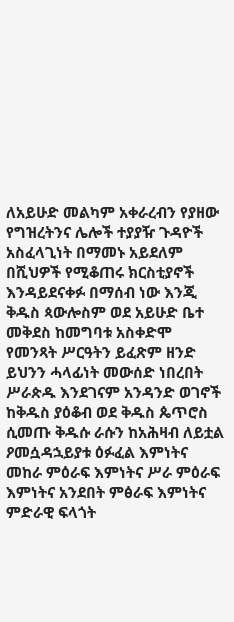ለአይሁድ መልካም አቀራረብን የያዘው የግዝረትንና ሌሎች ተያያዥ ጉዳዮች አስፈላጊነት በማመኑ አይደለም በሺህዎች የሚቆጠሩ ክርስቲያኖች እንዳይደናቀፉ በማሰብ ነው እንጂ ቅዱስ ጳውሎስም ወደ አይሁድ ቤተ መቅደስ ከመግባቱ አስቀድሞ የመንጻት ሥርዓትን ይፈጽም ዘንድ ይህንን ሓላፊነት መውሰድ ነበረበት ሥራጵዱ እንደገናም አንዳንድ ወገኖች ከቅዱስ ያዕቆብ ወደ ቅዱስ ጴጥሮስ ሲመጡ ቅዱሱ ራሱን ከአሕዛብ ለይቷል ዖመሷዳኋይያቱ ዕፉፈል እምነትና መከራ ምዕራፍ እምነትና ሥራ ምዕራፍ እምነትና አንደበት ምፅራፍ እምነትና ምድራዊ ፍላጎት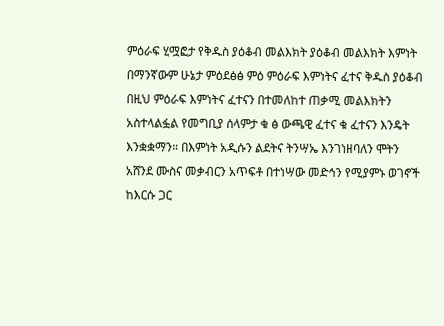ምዕራፍ ሂሟፎታ የቅዱስ ያዕቆብ መልእክት ያዕቆብ መልእክት እምነት በማንኛውም ሁኔታ ምዕደፅፅ ምዕ ምዕራፍ እምነትና ፈተና ቅዱስ ያዕቆብ በዚህ ምዕራፍ እምነትና ፈተናን በተመለከተ ጠቃሚ መልእክትን አስተላልፏል የመግቢያ ሰላምታ ቁ ፅ ውጫዊ ፈተና ቁ ፈተናን እንዴት እንቋቋማን። በእምነት አዲሱን ልደትና ትንሣኤ እንገነዘባለን ሞትን አሸንደ ሙስና መቃብርን አጥፍቶ በተነሣው መድኅን የሚያምኑ ወገኖች ከእርሱ ጋር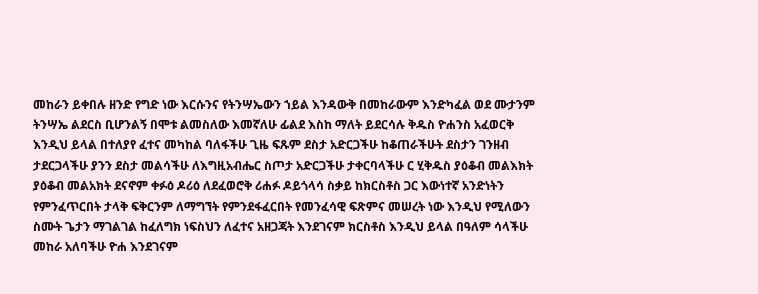መከራን ይቀበሉ ዘንድ የግድ ነው እርሱንና የትንሣኤውን ኀይል እንዳውቅ በመከራውም እንድካፈል ወደ ሙታንም ትንሣኤ ልደርስ ቢሆንልኝ በሞቱ ልመስለው እመኛለሁ ፊልደ እስከ ማለት ይደርሳሉ ቅዱስ ዮሐንስ አፈወርቅ እንዲህ ይላል በተለያየ ፈተና መካከል ባለፋችሁ ጊዜ ፍጹም ደስታ አድርጋችሁ ከቆጠራችሁት ደስታን ገንዘብ ታደርጋላችሁ ያንን ደስታ መልሳችሁ ለእግዚአብሔር ስጦታ አድርጋችሁ ታቀርባላችሁ ር ሂቅዱስ ያዕቆብ መልእክት ያዕቆብ መልአክት ደናኖም ቀፉዕ ዶሪዕ ለደፈወሮቅ ሪሐፉ ዶይጎላሳ ስቃይ ከክርስቶስ ጋር እውነተኛ አንድነትን የምንፈጥርበት ታላቅ ፍቅርንም ለማግኘት የምንደፋፈርበት የመንፈሳዊ ፍጽምና መሠረት ነው እንዲህ የሚለውን ስሙት ጌታን ማገልገል ከፈለግክ ነፍስህን ለፈተና አዘጋጃት እንደገናም ክርስቶስ እንዲህ ይላል በዓለም ሳላችሁ መከራ አለባችሁ ዮሐ እንደገናም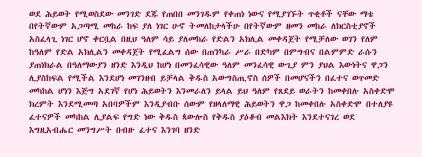ወደ ሕይወት የሚወስደው መንገድ ደጁ የጠበበ መንገዱም የቀጠነ ነውና የሚያገኙት ጥቂቶች ናቸው ማቴ በየትኛውም አጋጣሚ መከራ ከፍ ያለ ነገር ሁኖ ትመለከታላችሁ በየትኛውም ዘመን መከራ ለክርስቲያኖች አስፈላጊ ነገር ሆኖ ቀርቧል በዚህ ዓለም ሳይ ያለመከራ የድልን አክሊል መቀዳጀት የሚቻለው ወገን የለም ከዓለም የድል አክሊልን መቀዳጀት የሚፈልግ ሰው በጠንካራ ሥራ በድካም በምግብና በልምምድ ራሱን ያጠነክራል በዓለማውያን ዘንድ እንዲህ ከሆነ በመንፈሳዊው ዓለም መንፈሳዊ ውጊያ ምን ያህል እውነትና ዋጋን ሊያስከፍል የሚችል እንደሆነ መገንዘብ ይቻላል ቅዱስ አውግስጢኖስ ሰዎች በመሆናችን በፈተና ወጥመድ መካከል ሆነን እጅግ አደገኛ የሆነ ሕይወትን እንመራለን ይላል ይህ ዓለም የጸደይ ወራትን ከመቀበሉ አስቀድሞ ክረምት እንደሚመጣ አበባዎችም እንዲያብቡ ሰውም የዘላለማዊ ሕይወትን ዋጋ ከመቀበሉ አስቀድሞ በተለያዩ ፈተናዎች መካከል ሊያልፍ የግድ ነው ቅዱስ ጳውሎስ የቅዱስ ያዕቆብ መልእክት እንደተናገረ ወደ እግዚአብሔር መንግሥት በብዙ ፈተና እንገባ ዘንድ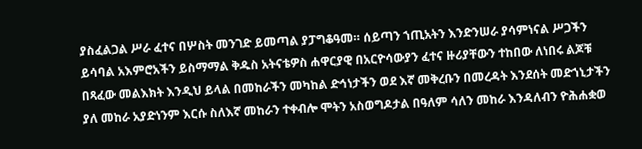ያስፈልጋል ሥራ ፈተና በሦስት መንገድ ይመጣል ያፓግቆዓመ። ሰይጣን ኀጢአትን እንድንሠራ ያሳምነናል ሥጋችን ይሳባል አእምሮአችን ይስማማል ቅዱስ አትናቴዎስ ሐዋርያዊ በአርዮሳውያን ፈተና ዙሪያቸውን ተከበው ለነበሩ ልጆቹ በጻፈው መልእክት እንዲህ ይላል በመከራችን መካከል ድኅነታችን ወደ እኛ መቅረቡን በመረዳት እንደሰት መድኀኒታችን ያለ መከራ አያድነንም እርሱ ስለእኛ መከራን ተቀብሎ ሞትን አስወግዶታል በዓለም ሳለን መከራ እንዳለብን ዮሕሐቋወ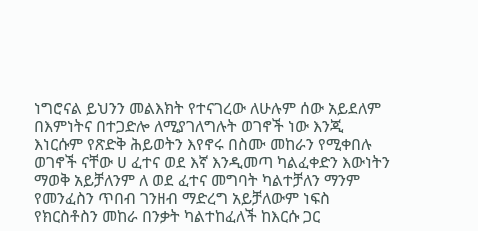ነግሮናል ይህንን መልእክት የተናገረው ለሁሉም ሰው አይደለም በእምነትና በተጋድሎ ለሚያገለግሉት ወገኖች ነው እንጂ እነርሱም የጽድቅ ሕይወትን እየኖሩ በስሙ መከራን የሚቀበሉ ወገኖች ናቸው ሀ ፈተና ወደ እኛ እንዲመጣ ካልፈቀድን እውነትን ማወቅ አይቻለንም ለ ወደ ፈተና መግባት ካልተቻለን ማንም የመንፈስን ጥበብ ገንዘብ ማድረግ አይቻለውም ነፍስ የክርስቶስን መከራ በንቃት ካልተከፈለች ከእርሱ ጋር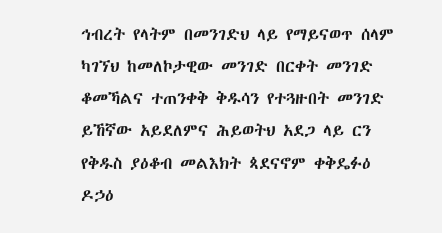ኅብረት የላትም በመንገድህ ላይ የማይናወጥ ሰላም ካገኘህ ከመለኮታዊው መንገድ በርቀት መንገድ ቆመኻልና ተጠንቀቅ ቅዱሳን የተጓዙበት መንገድ ይኸኛው አይደለምና ሕይወትህ አደጋ ላይ ርን የቅዱስ ያዕቆብ መልእክት ጳደናኖም ቀቅዴፉዕ ዶኃዕ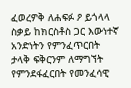ፈወረዎቅ ለሐፍፉ ዖ ይጎላላ ስቃይ ከክርስቶስ ጋር እውነተኛ አንድነትን የምንፈጥርበት ታላቅ ፍቅርንም ለማግኘት የምንደፋፈርበት የመንፈሳዊ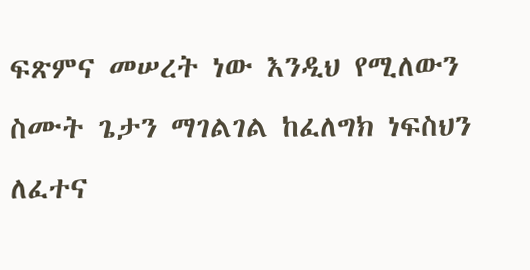ፍጽምና መሠረት ነው እንዲህ የሚለውን ስሙት ጌታን ማገልገል ከፈለግክ ነፍስህን ለፈተና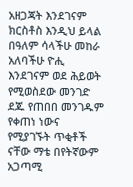አዘጋጃት እንደገናም ክርስቶስ እንዲህ ይላል በዓለም ሳላችሁ መከራ አለባችሁ ዮሒ እንደገናም ወደ ሕይወት የሚወስደው መንገድ ደጁ የጠበበ መንገዱም የቀጠነ ነውና የሚያገኙት ጥቂቶች ናቸው ማቴ በየትኛውም አጋጣሚ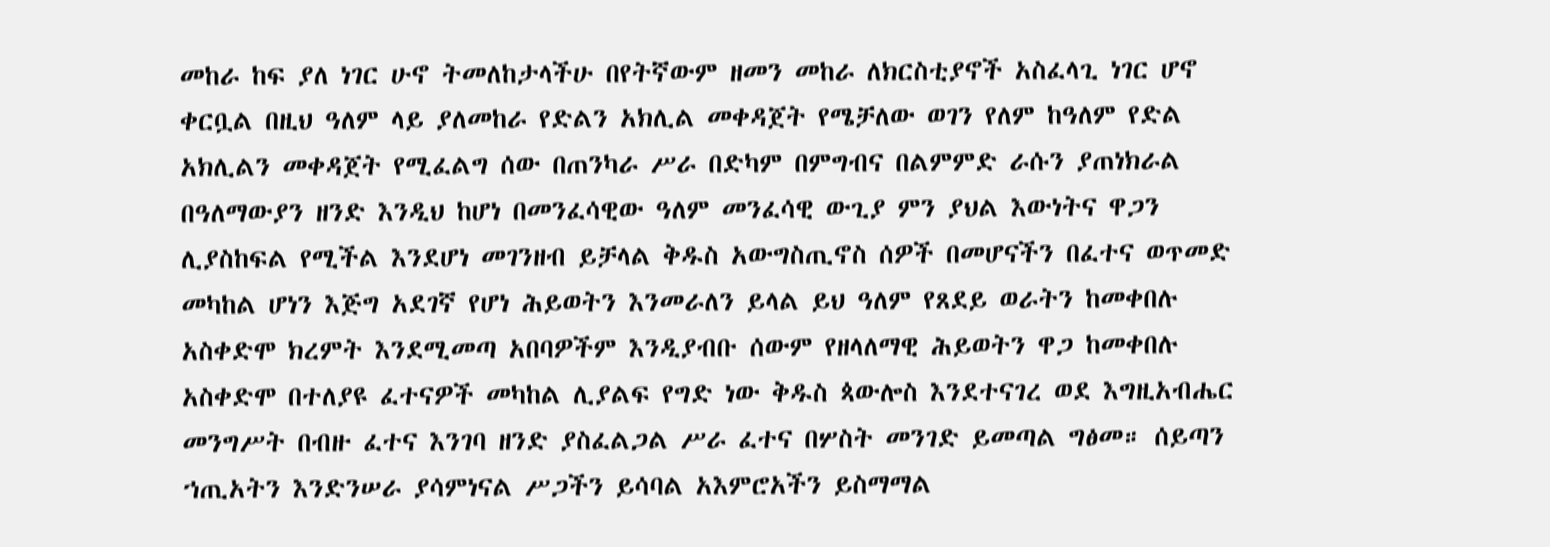መከራ ከፍ ያለ ነገር ሁኖ ትመለከታላችሁ በየትኛውም ዘመን መከራ ለክርስቲያኖች አስፈላጊ ነገር ሆኖ ቀርቧል በዚህ ዓለም ላይ ያለመከራ የድልን አክሊል መቀዳጀት የሜቻለው ወገን የለም ከዓለም የድል አክሊልን መቀዳጀት የሚፈልግ ሰው በጠንካራ ሥራ በድካም በምግብና በልምምድ ራሱን ያጠነክራል በዓለማውያን ዘንድ እንዲህ ከሆነ በመንፈሳዊው ዓለም መንፈሳዊ ውጊያ ምን ያህል እውነትና ዋጋን ሊያስከፍል የሚችል እንደሆነ መገንዘብ ይቻላል ቅዱስ አውግስጢኖስ ሰዎች በመሆናችን በፈተና ወጥመድ መካከል ሆነን እጅግ አደገኛ የሆነ ሕይወትን እንመራለን ይላል ይህ ዓለም የጸደይ ወራትን ከመቀበሉ አስቀድሞ ክረምት እንደሚመጣ አበባዎችም እንዲያብቡ ሰውም የዘላለማዊ ሕይወትን ዋጋ ከመቀበሉ አስቀድሞ በተለያዩ ፈተናዎች መካከል ሊያልፍ የግድ ነው ቅዱስ ጳውሎስ እንደተናገረ ወደ እግዚአብሔር መንግሥት በብዙ ፈተና እንገባ ዘንድ ያስፈልጋል ሥራ ፈተና በሦስት መንገድ ይመጣል ግፅመ። ሰይጣን ኀጢአትን እንድንሠራ ያሳምነናል ሥጋችን ይሳባል አእምሮአችን ይስማማል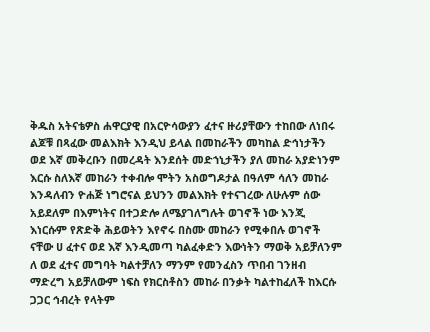ቅዱስ አትናቴዎስ ሐዋርያዊ በአርዮሳውያን ፈተና ዙሪያቸውን ተከበው ለነበሩ ልጆቹ በጻፈው መልእክት እንዲህ ይላል በመከራችን መካከል ድኅነታችን ወደ እኛ መቅረቡን በመረዳት እንደሰት መድኀኒታችን ያለ መከራ አያድነንም እርሱ ስለእኛ መከራን ተቀብሎ ሞትን አስወግዶታል በዓለም ሳለን መከራ እንዳለብን ዮሐጅ ነግሮናል ይህንን መልእክት የተናገረው ለሁሉም ሰው አይደለም በእምነትና በተጋድሎ ለሜያገለግሉት ወገኖች ነው እንጂ እነርሱም የጽድቅ ሕይወትን እየኖሩ በስሙ መከራን የሚቀበሉ ወገኖች ናቸው ሀ ፈተና ወደ እኛ እንዲመጣ ካልፈቀድን እውነትን ማወቅ አይቻለንም ለ ወደ ፈተና መግባት ካልተቻለን ማንም የመንፈስን ጥበብ ገንዘብ ማድረግ አይቻለውም ነፍስ የክርስቶስን መከራ በንቃት ካልተከፈለች ከእርሱ ጋጋር ኅብረት የላትም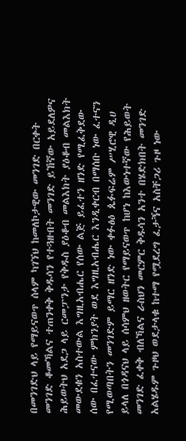በመንገድህ ላይ የማይናወጥ ሰላም ካገኘህ ከመለኮታዊው መንገድ በርቀት መንገድ ቆመኻልና ተጠንቀቅ ቅዱሳን የተጓዙበት መንገድ ይኸኛው አይደለዎና ሕይወትህ አደጋ ላይ ርመፓንታ የቅዱስ ያዕቆብ መልእክት ያዕቆብ መልእክት መውደቁን አስተውል እግዚአብሔር የሰው ልጅ ይፈተን ዘንድ የሚፈቅደው ሰው በፈተናው ምክንያት ወደ እግዚአብሔር እንዲቀርብ በማሰቡ ነው ፈተናን የሚወጣበትን መንገድም ይማር ዘንድ ነው ቀፉፅዕ ጴፉፍሬም ሥሂሮዊ ዲሀ ይላለ በጎዳናህ ላይ ሰሳምህ ዘወትር የማይናወጥ ከሆነ ከእውነተኛው የሕይወት መንገድ ፈቀቅ ብለኻልና ራስህን መርምር ቅዱሳን አንተ በሄድክበት መንገድ አልሄዱም ጉዞህ ወደታላቁ ከተማ የሟደረግ ፈታኝና አስቸጋሪ ጉዞ ነው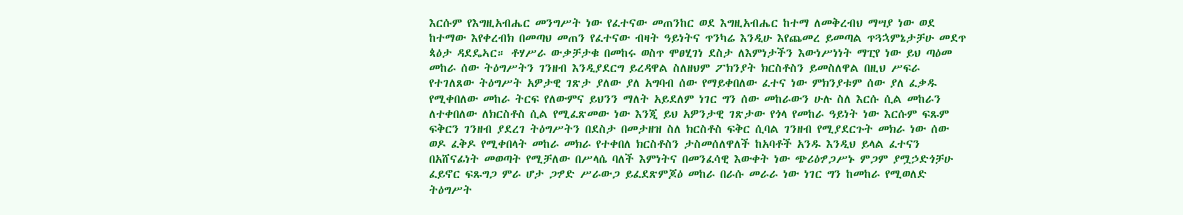እርሱም የእግዚአብሔር መንግሥት ነው የፈተናው መጠንከር ወደ እግዚአብሔር ከተማ ለመቅረብህ ማሣያ ነው ወደ ከተማው እየቀረብክ በመጣህ መጠን የፈተናው ብዛት ዓይነትና ጥንካሬ እንዲሁ እየጨመረ ይመጣል ጥጓኋምኔታቻሁ መደጥ ጳዕታ ዳደዴኣር። ቶሃሥራ ውቃቻታቁ በመከሩ ወስጥ ሞፀሂገነ ደስታ ለእምነታችን እውነሥነነት ማፒየ ነው ይህ ጣዕመ መከራ ሰው ትዕግሥትን ገንዘብ እንዲያደርግ ይረዳዋል ስለዘህም ፖክንያት ክርስቶስን ይመስለዋል በዚህ ሥፍራ የተገለጸው ትዕግሥት አዎታዊ ገጽታ ያለው ያለ አግባብ ሰው የማይቀበለው ፈተና ነው ምክንያቱም ሰው ያለ ፈቃዱ የሚቀበለው መከራ ትርፍ የለውምና ይህንን ማለት አይደለም ነገር ግን ሰው መከራውን ሁሉ ስለ እርሱ ሲል መከራን ለተቀበለው ለክርስቶስ ሲል የሚፈጽመው ነው እንጂ ይህ አዎንታዊ ገጽታው የጎላ የመከራ ዓይነት ነው እርሱም ፍጹም ፍቅርን ገንዘብ ያደረገ ትዕግሥትን በደስታ በመታዘዝ ስለ ክርስቶስ ፍቅር ሲባል ገንዘብ የሚያደርጉት መክራ ነው ሰው ወዶ ፈቅዶ የሚቀበላት መከራ መክራ የተቀበለ ክርስቶስን ታስመሰለዋለች ከአባቶች አንዱ እንዲህ ይላል ፈተናን በአሸናፊነት መወጣት የሚቻለው በሥላሴ ባለች እምነትና በመንፈሳዊ እውቀት ነው ጭሪዕፇጋሥኑ ምጋም ያሟኃድጎቻሁ ፈይኖር ፍጹግጋ ምራ ሆታ ጋፇድ ሥራውጋ ይፈደጽምጆዕ መከራ በራሱ መራራ ነው ነገር ግን ከመከራ የሚወለድ ትዕግሥት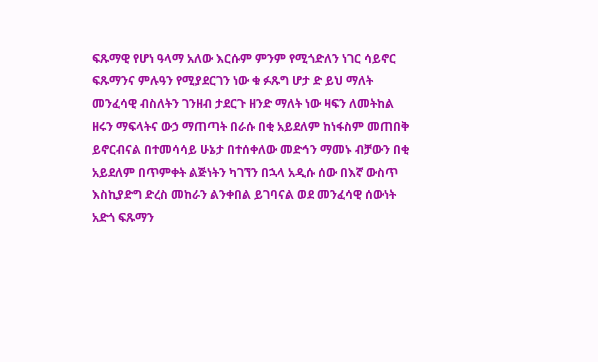ፍጹማዊ የሆነ ዓላማ አለው እርሱም ምንም የሚጎድለን ነገር ሳይኖር ፍጹማንና ምሉዓን የሚያደርገን ነው ቁ ፉጹግ ሆታ ድ ይህ ማለት መንፈሳዊ ብስለትን ገንዘብ ታደርጉ ዘንድ ማለት ነው ዛፍን ለመትከል ዘሩን ማፍላትና ውኃ ማጠጣት በራሱ በቂ አይደለም ከነፋስም መጠበቅ ይኖርብናል በተመሳሳይ ሁኔታ በተሰቀለው መድኅን ማመኑ ብቻውን በቂ አይደለም በጥምቀት ልጅነትን ካገኘን በኋላ አዲሱ ሰው በእኛ ውስጥ እስኪያድግ ድረስ መከራን ልንቀበል ይገባናል ወደ መንፈሳዊ ሰውነት አድጎ ፍጹማን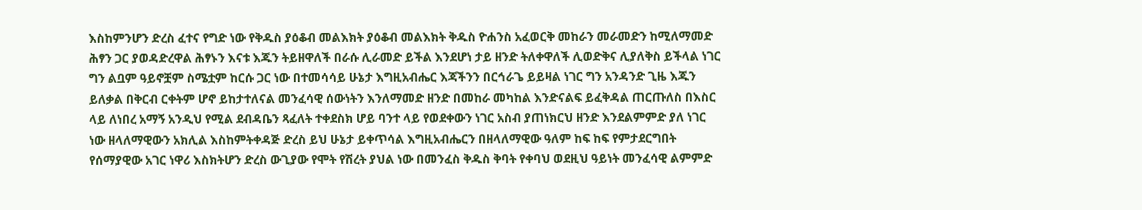እስከምንሆን ድረስ ፈተና የግድ ነው የቅዱስ ያዕቆብ መልእክት ያዕቆብ መልእክት ቅዱስ ዮሐንስ አፈወርቅ መከራን መራመድን ከሚለማመድ ሕፃን ጋር ያወዳድረዋል ሕፃኑን እናቱ እጁን ትይዘዋለች በራሱ ሊራመድ ይችል እንደሆነ ታይ ዘንድ ትለቀዋለች ሊወድቅና ሊያለቅስ ይችላል ነገር ግን ልቧም ዓይኖቿም ስሜቷም ከርሱ ጋር ነው በተመሳሳይ ሁኔታ እግዚአብሔር እጃችንን በርኅራጌ ይይዛል ነገር ግን አንዳንድ ጊዜ እጁን ይለቃል በቅርብ ርቀትም ሆኖ ይከታተለናል መንፈሳዊ ሰውነትን እንለማመድ ዘንድ በመከራ መካከል እንድናልፍ ይፈቅዳል ጠርጡለስ በእስር ላይ ለነበረ አማኝ አንዲህ የሚል ደብዳቤን ጻፈለት ተቀደስክ ሆይ ባንተ ላይ የወደቀውን ነገር አስብ ያጠነክርህ ዘንድ እንደልምምድ ያለ ነገር ነው ዘላለማዊውን አክሊል እስከምትቀዳጅ ድረስ ይህ ሁኔታ ይቀጥሳል እግዚአብሔርን በዘላለማዊው ዓለም ከፍ ከፍ የምታደርግበት የሰማያዊው አገር ነዋሪ እስክትሆን ድረስ ውጊያው የሞት የሽረት ያህል ነው በመንፈስ ቅዱስ ቅባት የቀባህ ወደዚህ ዓይነት መንፈሳዊ ልምምድ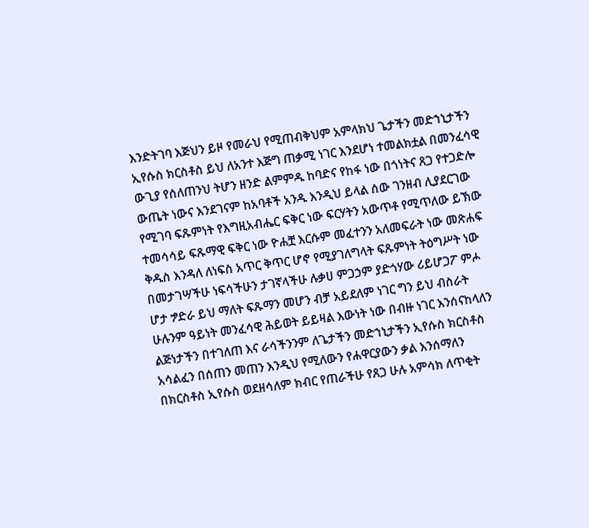እንድትገባ እጅህን ይዞ የመራህ የሚጠብቅህም አምላክህ ጌታችን መድኀኒታችን ኢየሱስ ክርስቶስ ይህ ለአንተ እጅግ ጠቃሚ ነገር እንደሆነ ተመልክቷል በመንፈሳዊ ውጊያ የሰለጠንህ ትሆን ዘንድ ልምምዱ ከባድና የከፋ ነው በጎነትና ጸጋ የተጋድሎ ውጤት ነውና እንደገናም ከአባቶች አንዱ እንዲህ ይላል ሰው ገንዘብ ሊያደርገው የሚገባ ፍጹምነት የእግዚአብሔር ፍቅር ነው ፍርሃትን አውጥቶ የሚጥለው ይኽው ተመሳሳይ ፍጹማዊ ፍቅር ነው ዮሐቿ እርሱም መፈተንን አለመፍራት ነው መጽሐፍ ቅዱስ እንዳለ ለነፍስ አጥር ቅጥር ሆኖ የሚያገለግላት ፍጹምነት ትዕግሥት ነው በመታገሣችሁ ነፍሳችሁን ታገኛላችሁ ሉቃሀ ምጋኃም ያድጎሃው ሪይሆጋፖ ምሖ ሆታ ፇድራ ይህ ማለት ፍጹማን መሆን ብቻ አይደለም ነገር ግን ይህ ብስራት ሁሉንም ዓይነት መንፈሳዊ ሕይወት ይይዛል እውነት ነው በብዙ ነገር እንሰናከላለን ልጅነታችን በተገለጠ እና ራሳችንንም ለጌታችን መድኀኒታችን ኢየሱስ ክርስቶስ አሳልፈን በሰጠን መጠን እንዲህ የሚለውን የሐዋርያውን ቃል እንሰማለን በክርስቶስ ኢየሱስ ወደዘሳለም ክብር የጠራችሁ የጸጋ ሁሉ አምሳክ ለጥቂት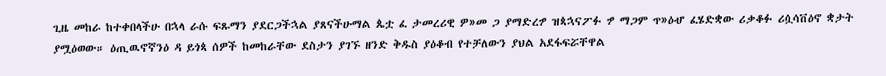ጊዜ መከራ ከተቀበላችሁ በኋላ ራሱ ፍጹማን ያደርጋችኋል ያጸናችሁማል ጴቷ ፈ ታመረሪዊ ዎ»መ ጋ ያማድረፇ ዝጳኋናፖፉ ፇ ማጋም ጥ»ዕሇ ፈሄድቋው ሪቃቆፉ ሪሷሳቨዕኖ ቋታት ያሟዕወው። ዕጢዉኖኛንዕ ዳ ይጎጳ ሰዎች ከመከራቸው ደስታን ያገኙ ዘንድ ቅዱስ ያዕቆብ የተቻለውን ያህል አደፋፍሯቸዋል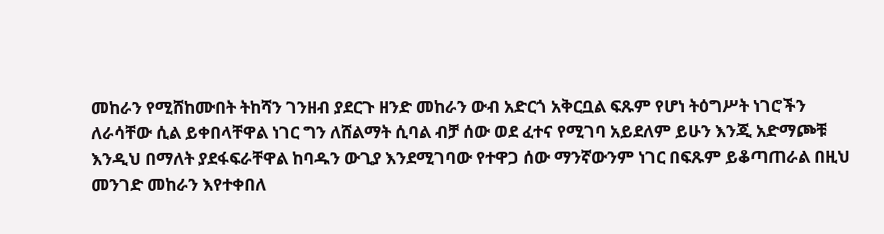መከራን የሚሸከሙበት ትከሻን ገንዘብ ያደርጉ ዘንድ መከራን ውብ አድርጎ አቅርቧል ፍጹም የሆነ ትዕግሥት ነገሮችን ለራሳቸው ሲል ይቀበላቸዋል ነገር ግን ለሸልማት ሲባል ብቻ ሰው ወደ ፈተና የሚገባ አይደለም ይሁን እንጂ አድማጮቹ እንዲህ በማለት ያደፋፍራቸዋል ከባዱን ውጊያ እንደሚገባው የተዋጋ ሰው ማንኛውንም ነገር በፍጹም ይቆጣጠራል በዚህ መንገድ መከራን እየተቀበለ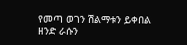የመጣ ወገን ሽልማቱን ይቀበል ዘንድ ራሱን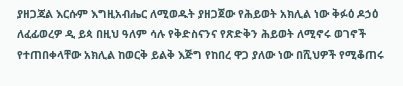ያዘጋጃል እርሱም እግዚአብሔር ለሚወዱት ያዘጋጀው የሕይወት አክሊል ነው ቅፉዕ ዶኃዕ ለፈፊወረዎ ዲ ይጳ በዚህ ዓለም ሳሉ የቅድስናንና የጽድቅን ሕይወት ለሚኖሩ ወገኖች የተጠበቀላቸው አክሊል ከወርቅ ይልቅ እጅግ የከበረ ዋጋ ያለው ነው በሺህዎች የሚቆጠሩ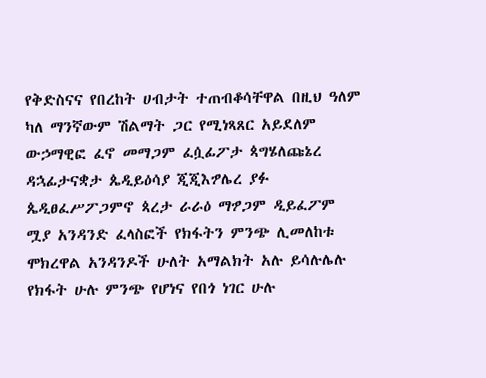የቅድስናና የበረከት ሀብታት ተጠብቆሳቸዋል በዚህ ዓለም ካለ ማንኛውም ሽልማት ጋር የሚነጻጸር አይደለም ውኃማዊፎ ፈኖ መማጋም ፈሷፊፖታ ጳግሄለጩኔረ ዳኋፊታናቋታ ጴዲይዕሳያ ጂጂእፇሌረ ያፉ ጴዲፀፈሥፖጋምኖ ጳረታ ራራዕ ማፇጋም ዲይፈፖም ሟያ አንዳንድ ፈላስፎች የክፋትን ምንጭ ሊመለከቱ ሞክረዋል አንዳንዶች ሁለት አማልክት አሉ ይሳሉሌሉ የክፋት ሁሉ ምንጭ የሆነና የበጎ ነገር ሁሉ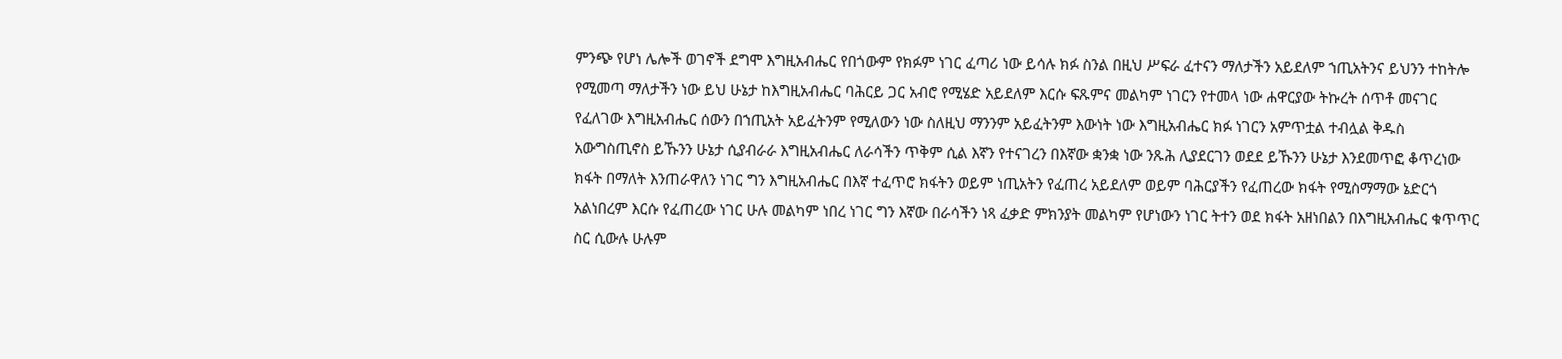ምንጭ የሆነ ሌሎች ወገኖች ደግሞ እግዚአብሔር የበጎውም የክፉም ነገር ፈጣሪ ነው ይሳሉ ክፉ ስንል በዚህ ሥፍራ ፈተናን ማለታችን አይደለም ኀጢአትንና ይህንን ተከትሎ የሚመጣ ማለታችን ነው ይህ ሁኔታ ከእግዚአብሔር ባሕርይ ጋር አብሮ የሚሄድ አይደለም እርሱ ፍጹምና መልካም ነገርን የተመላ ነው ሐዋርያው ትኩረት ሰጥቶ መናገር የፈለገው እግዚአብሔር ሰውን በኀጢአት አይፈትንም የሚለውን ነው ስለዚህ ማንንም አይፈትንም እውነት ነው እግዚአብሔር ክፉ ነገርን አምጥቷል ተብሏል ቅዱስ አውግስጢኖስ ይኹንን ሁኔታ ሲያብራራ እግዚአብሔር ለራሳችን ጥቅም ሲል እኛን የተናገረን በእኛው ቋንቋ ነው ንጹሕ ሊያደርገን ወደደ ይኹንን ሁኔታ እንደመጥፎ ቆጥረነው ክፋት በማለት እንጠራዋለን ነገር ግን እግዚአብሔር በእኛ ተፈጥሮ ክፋትን ወይም ነጢአትን የፈጠረ አይደለም ወይም ባሕርያችን የፈጠረው ክፋት የሚስማማው ኔድርጎ አልነበረም እርሱ የፈጠረው ነገር ሁሉ መልካም ነበረ ነገር ግን እኛው በራሳችን ነጻ ፈቃድ ምክንያት መልካም የሆነውን ነገር ትተን ወደ ክፋት አዘነበልን በእግዚአብሔር ቁጥጥር ስር ሲውሉ ሁሉም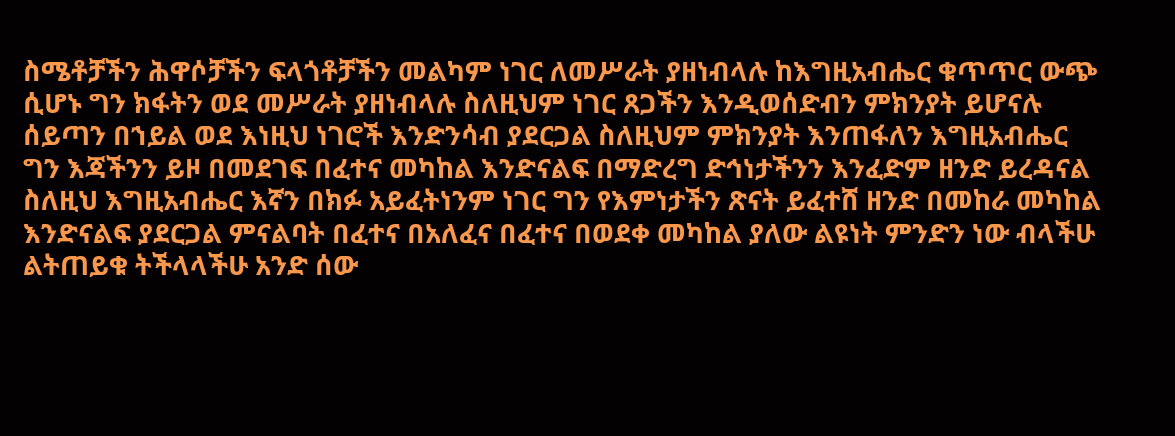ስሜቶቻችን ሕዋሶቻችን ፍላጎቶቻችን መልካም ነገር ለመሥራት ያዘነብላሉ ከእግዚአብሔር ቁጥጥር ውጭ ሲሆኑ ግን ክፋትን ወደ መሥራት ያዘነብላሉ ስለዚህም ነገር ጸጋችን እንዲወሰድብን ምክንያት ይሆናሉ ሰይጣን በኀይል ወደ እነዚህ ነገሮች እንድንሳብ ያደርጋል ስለዚህም ምክንያት እንጠፋለን እግዚአብሔር ግን እጃችንን ይዞ በመደገፍ በፈተና መካከል እንድናልፍ በማድረግ ድኅነታችንን እንፈድም ዘንድ ይረዳናል ስለዚህ እግዚአብሔር እኛን በክፉ አይፈትነንም ነገር ግን የእምነታችን ጽናት ይፈተሸ ዘንድ በመከራ መካከል እንድናልፍ ያደርጋል ምናልባት በፈተና በአለፈና በፈተና በወደቀ መካከል ያለው ልዩነት ምንድን ነው ብላችሁ ልትጠይቁ ትችላላችሁ አንድ ሰው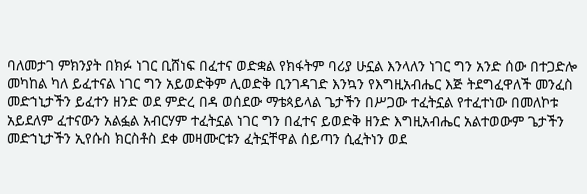ባለመታገ ምክንያት በክፉ ነገር ቢሸነፍ በፈተና ወድቋል የክፋትም ባሪያ ሁኗል እንላለን ነገር ግን አንድ ሰው በተጋድሎ መካከል ካለ ይፈተናል ነገር ግን አይወድቅም ሊወድቅ ቢንገዳገድ እንኳን የእግዚአብሔር እጅ ትደግፈዋለች መንፈስ መድኀኒታችን ይፈተን ዘንድ ወደ ምድረ በዳ ወሰደው ማቴጳይላል ጌታችን በሥጋው ተፈትኗል የተፈተነው በመለኮቱ አይደለም ፈተናውን አልፏል አብርሃም ተፈትኗል ነገር ግን በፈተና ይወድቅ ዘንድ እግዚአብሔር አልተወውም ጌታችን መድኀኒታችን ኢየሱስ ክርስቶስ ደቀ መዛሙርቱን ፈትኗቸዋል ሰይጣን ሲፈትነን ወደ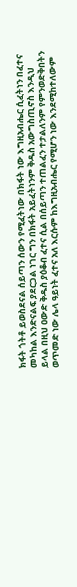ክፋት ጎትቶ ይወስደናል ሰይጣን ሰውን የሚፈትነው በክፋት ነው እግዚአብሔር ሲፈትነን በፈተና መካከል እንድናልፍ ያደርጋል ነገር ግን በክፋት አይፈትነንም ቅዱስ አውግስጢኖስ እንዲህ ይላል በዚህ ዐውድ ቅዱስ ያዕቆብ ፈተና ሲል በሰይጣን ተጠልፈን ተታልለንም የምንወድቅበትን ወጥመድ ነው ሌላ ዓይነት ፈተና አለ እርሱም ከእግዚአብሔር የሚሆን ነው እንደሚከተለውም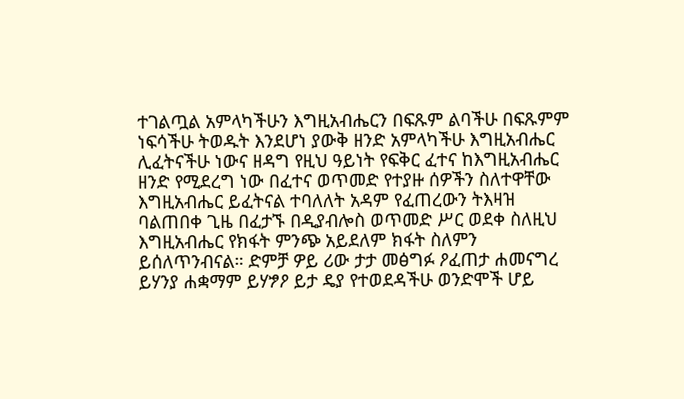ተገልጧል አምላካችሁን እግዚአብሔርን በፍጹም ልባችሁ በፍጹምም ነፍሳችሁ ትወዱት እንደሆነ ያውቅ ዘንድ አምላካችሁ እግዚአብሔር ሊፈትናችሁ ነውና ዘዳግ የዚህ ዓይነት የፍቅር ፈተና ከእግዚአብሔር ዘንድ የሚደረግ ነው በፈተና ወጥመድ የተያዙ ሰዎችን ስለተዋቸው እግዚአብሔር ይፈትናል ተባለለት አዳም የፈጠረውን ትእዛዝ ባልጠበቀ ጊዜ በፈታኙ በዲያብሎስ ወጥመድ ሥር ወደቀ ስለዚህ እግዚአብሔር የክፋት ምንጭ አይደለም ክፋት ስለምን ይሰለጥንብናል። ድምቻ ዎይ ሪው ታታ መፅግፉ ዖፈጠታ ሐመናግረ ይሃንያ ሐቋማም ይሃፇዖ ይታ ዴያ የተወደዳችሁ ወንድሞች ሆይ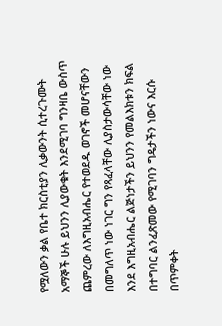የሟለውን ቃል የቤተ ክርስቲያን ሊቃውንት ሲተረጉሙት አማኞች ሁሉ ይህንን ሊያውቁት እንደሚገባ ግንዛቤ ውስጥ ጨምረው ለእግዚአብሔር የተወደዱ ወገኖች መሆናቸውን በመግለጥ ነው ነገር ግን የጻፈላቸው ሊያስታውሳቸው ነው እንደ እግዚአብሔር ልጅነታችን ይህንን የመልእክቱን ክፍል በተግባር ልንፈጽመው የሚገባን ግዴታችን ነውና እርሱ በጥምቀት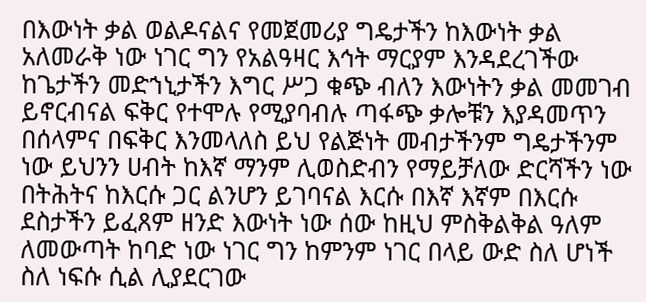በእውነት ቃል ወልዶናልና የመጀመሪያ ግዴታችን ከእውነት ቃል አለመራቅ ነው ነገር ግን የአልዓዛር እኅት ማርያም እንዳደረገችው ከጌታችን መድኀኒታችን እግር ሥጋ ቁጭ ብለን እውነትን ቃል መመገብ ይኖርብናል ፍቅር የተሞሉ የሚያባብሉ ጣፋጭ ቃሎቹን እያዳመጥን በሰላምና በፍቅር እንመላለስ ይህ የልጅነት መብታችንም ግዴታችንም ነው ይህንን ሀብት ከእኛ ማንም ሊወስድብን የማይቻለው ድርሻችን ነው በትሕትና ከእርሱ ጋር ልንሆን ይገባናል እርሱ በእኛ እኛም በእርሱ ደስታችን ይፈጸም ዘንድ እውነት ነው ሰው ከዚህ ምስቅልቅል ዓለም ለመውጣት ከባድ ነው ነገር ግን ከምንም ነገር በላይ ውድ ስለ ሆነች ስለ ነፍሱ ሲል ሊያደርገው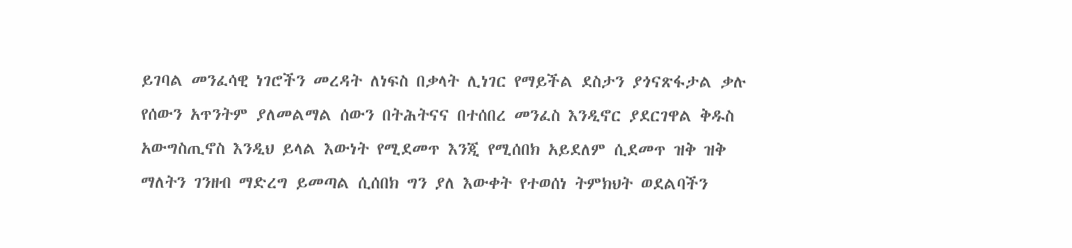ይገባል መንፈሳዊ ነገሮችን መረዳት ለነፍስ በቃላት ሊነገር የማይችል ደስታን ያጎናጽፋታል ቃሉ የሰውን አጥንትም ያለመልማል ሰውን በትሕትናና በተሰበረ መንፈስ እንዲኖር ያደርገዋል ቅዱስ አውግስጢኖስ እንዲህ ይላል እውነት የሚደመጥ እንጂ የሚሰበክ አይደለም ሲደመጥ ዝቅ ዝቅ ማለትን ገንዘብ ማድረግ ይመጣል ሲሰበክ ግን ያለ እውቀት የተወሰነ ትምክህት ወደልባችን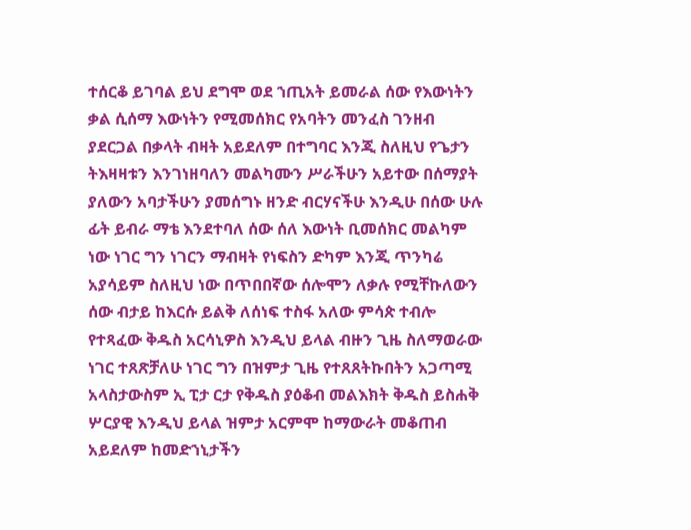ተሰርቆ ይገባል ይህ ደግሞ ወደ ኀጢአት ይመራል ሰው የእውነትን ቃል ሲሰማ እውነትን የሚመሰክር የአባትን መንፈስ ገንዘብ ያደርጋል በቃላት ብዛት አይደለም በተግባር እንጂ ስለዚህ የጌታን ትእዛዛቱን እንገነዘባለን መልካሙን ሥራችሁን አይተው በሰማያት ያለውን አባታችሁን ያመሰግኑ ዘንድ ብርሃናችሁ እንዲሁ በሰው ሁሉ ፊት ይብራ ማቴ እንደተባለ ሰው ሰለ እውነት ቢመሰክር መልካም ነው ነገር ግን ነገርን ማብዛት የነፍስን ድካም እንጂ ጥንካሬ አያሳይም ስለዚህ ነው በጥበበኛው ሰሎሞን ለቃሉ የሚቸኩለውን ሰው ብታይ ከእርሱ ይልቅ ለሰነፍ ተስፋ አለው ምሳጵ ተብሎ የተጻፈው ቅዱስ አርሳኒዎስ እንዲህ ይላል ብዙን ጊዜ ስለማወራው ነገር ተጸጽቻለሁ ነገር ግን በዝምታ ጊዜ የተጸጸትኩበትን አጋጣሚ አላስታውስም ኢ ፒታ ርታ የቅዱስ ያዕቆብ መልእክት ቅዱስ ይስሐቅ ሦርያዊ እንዲህ ይላል ዝምታ አርምሞ ከማውራት መቆጠብ አይደለም ከመድኀኒታችን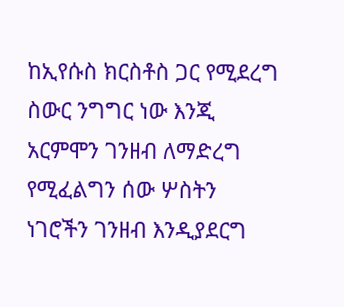ከኢየሱስ ክርስቶስ ጋር የሚደረግ ስውር ንግግር ነው እንጂ አርምሞን ገንዘብ ለማድረግ የሚፈልግን ሰው ሦስትን ነገሮችን ገንዘብ እንዲያደርግ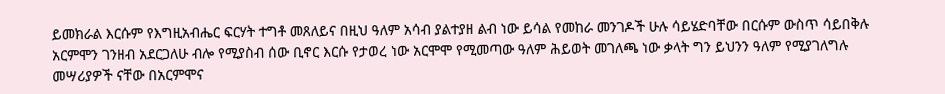ይመክራል እርሱም የእግዚአብሔር ፍርሃት ተግቶ መጸለይና በዚህ ዓለም አሳብ ያልተያዘ ልብ ነው ይሳል የመከራ መንገዶች ሁሉ ሳይሄድባቸው በርሱም ውስጥ ሳይበቅሉ አርምሞን ገንዘብ አደርጋለሁ ብሎ የሚያስብ ሰው ቢኖር እርሱ የታወረ ነው አርሞሞ የሚመጣው ዓለም ሕይወት መገለጫ ነው ቃላት ግን ይህንን ዓለም የሚያገለግሉ መሣሪያዎች ናቸው በአርምሞና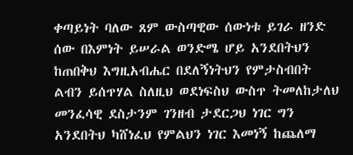ቀጣይነት ባለው ጸም ውስጣዊው ሰውነቱ ይገራ ዘንድ ሰው በእምነት ይሠራል ወንድሜ ሆይ አንደበትህን ከጠበቅህ እግዚአብሔር በደለኝነትህን የምታስብበት ልብን ይሰጥሃል ስለዚህ ወደነፍስህ ውስጥ ትመለከታለህ መንፈሳዊ ደስታንም ገንዘብ ታደርጋህ ነገር ግን አንደበትህ ካሸነፈህ የምልህን ነገር እመነኝ ከጨለማ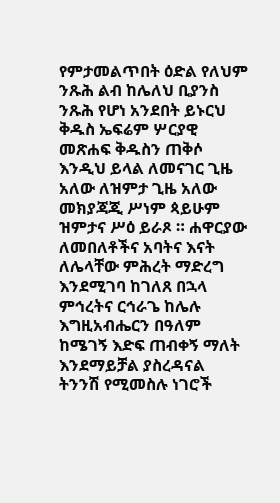የምታመልጥበት ዕድል የለህም ንጹሕ ልብ ከሌለህ ቢያንስ ንጹሕ የሆነ አንደበት ይኑርህ ቅዱስ ኤፍሬም ሦርያዊ መጽሐፍ ቅዱስን ጠቅሶ እንዲህ ይላል ለመናገር ጊዜ አለው ለዝምታ ጊዜ አለው መክያጃጂ ሥነም ጳይሁም ዝምታና ሥዕ ይራጾ ። ሐዋርያው ለመበለቶችና አባትና እናት ለሌላቸው ምሕረት ማድረግ እንደሚገባ ከገለጸ በኋላ ምኅረትና ርኅራጌ ከሌሉ እግዚአብሔርን በዓለም ከሜገኝ እድፍ ጠብቀኝ ማለት እንደማይቻል ያስረዳናል ትንንሽ የሚመስሉ ነገሮች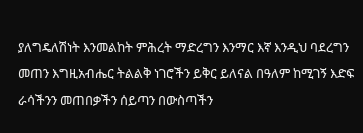ያለግዴለሽነት እንመልከት ምሕረት ማድረግን እንማር እኛ እንዲህ ባደረግን መጠን እግዚአብሔር ትልልቅ ነገሮችን ይቅር ይለናል በዓለም ከሚገኝ እድፍ ራሳችንን መጠበቃችን ሰይጣን በውስጣችን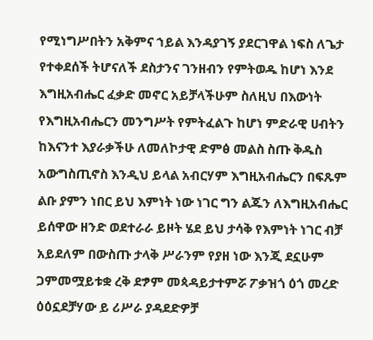የሚነግሥበትን አቅምና ኀይል እንዳያገኝ ያደርገዋል ነፍስ ለጌታ የተቀደሰች ትሆናለች ደስታንና ገንዘብን የምትወዱ ከሆነ እንደ እግዚአብሔር ፈቃድ መኖር አይቻላችሁም ስለዚህ በእውነት የእግዚአብሔርን መንግሥት የምትፈልጉ ከሆነ ምድራዊ ሀብትን ከእናንተ እያራቃችሁ ለመለኮታዊ ድምፅ መልስ ስጡ ቅዱስ አውግስጢኖስ እንዲህ ይላል አብርሃም እግዚአብሔርን በፍጹም ልቡ ያምን ነበር ይህ እምነት ነው ነገር ግን ልጁን ለእግዚአብሔር ይሰዋው ዘንድ ወደተራራ ይዞት ሄደ ይህ ታሳቅ የእምነት ነገር ብቻ አይደለም በውስጡ ታላቅ ሥራንም የያዘ ነው እንጂ ደኗሁም ጋምመሟይቱቋ ረቅ ደፇም መጳዳይታተምሯ ፖቃዝጎ ዕጎ መረድ ዕዕኗደቻሃው ይ ሪሥራ ያዳደድዎቻ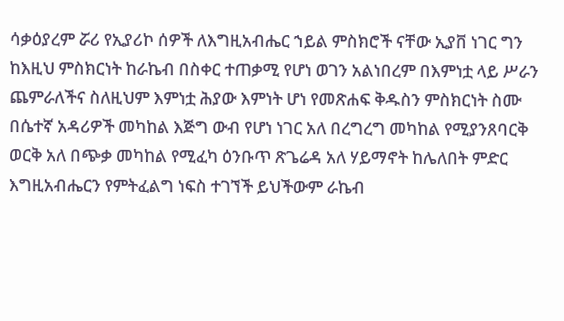ሳቃዕያረም ሯሪ የኢያሪኮ ሰዎች ለእግዚአብሔር ኀይል ምስክሮች ናቸው ኢያቨ ነገር ግን ከእዚህ ምስክርነት ከራኬብ በስቀር ተጠቃሚ የሆነ ወገን አልነበረም በእምነቷ ላይ ሥራን ጨምራለችና ስለዚህም እምነቷ ሕያው እምነት ሆነ የመጽሐፍ ቅዱስን ምስክርነት ስሙ በሴተኛ አዳሪዎች መካከል እጅግ ውብ የሆነ ነገር አለ በረግረግ መካከል የሚያንጸባርቅ ወርቅ አለ በጭቃ መካከል የሚፈካ ዕንቡጥ ጽጌሬዳ አለ ሃይማኖት ከሌለበት ምድር እግዚአብሔርን የምትፈልግ ነፍስ ተገኘች ይህችውም ራኬብ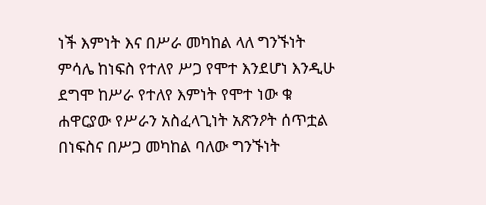ነች እምነት እና በሥራ መካከል ላለ ግንኙነት ምሳሌ ከነፍስ የተለየ ሥጋ የሞተ እንደሆነ እንዲሁ ደግሞ ከሥራ የተለየ እምነት የሞተ ነው ቁ ሐዋርያው የሥራን አስፈላጊነት አጽንዖት ሰጥቷል በነፍስና በሥጋ መካከል ባለው ግንኙነት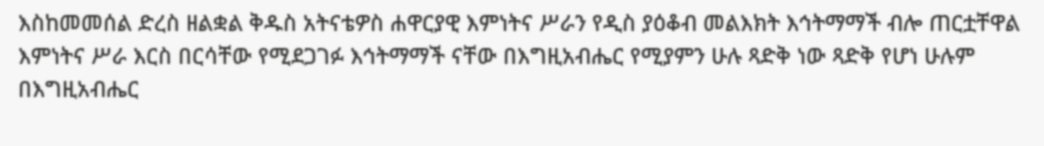እስከመመሰል ድረስ ዘልቋል ቅዱስ አትናቴዎስ ሐዋርያዊ እምነትና ሥራን የዲስ ያዕቆብ መልእክት እኅትማማች ብሎ ጠርቷቸዋል እምነትና ሥራ እርስ በርሳቸው የሚደጋገፉ እኅትማማች ናቸው በእግዚአብሔር የሚያምን ሁሉ ጻድቅ ነው ጻድቅ የሆነ ሁሉም በእግዚአብሔር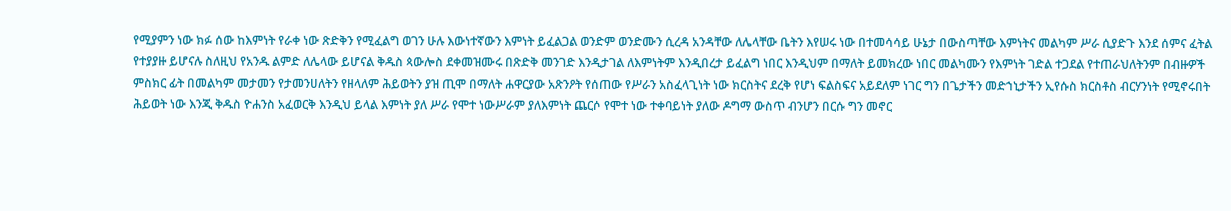የሚያምን ነው ክፉ ሰው ከእምነት የራቀ ነው ጽድቅን የሚፈልግ ወገን ሁሉ እውነተኛውን እምነት ይፈልጋል ወንድም ወንድሙን ሲረዳ አንዳቸው ለሌላቸው ቤትን እየሠሩ ነው በተመሳሳይ ሁኔታ በውስጣቸው እምነትና መልካም ሥራ ሲያድጉ እንደ ሰምና ፈትል የተያያዙ ይሆናሉ ስለዚህ የአንዱ ልምድ ለሌላው ይሆናል ቅዱስ ጳውሎስ ደቀመዝሙሩ በጽድቅ መንገድ እንዲታገል ለእምነትም እንዲበረታ ይፈልግ ነበር እንዲህም በማለት ይመክረው ነበር መልካሙን የእምነት ገድል ተጋደል የተጠራህለትንም በብዙዎች ምስክር ፊት በመልካም መታመን የታመንሀለትን የዘላለም ሕይወትን ያዝ ጢሞ በማለት ሐዋርያው አጽንዖት የሰጠው የሥራን አስፈላጊነት ነው ክርስትና ደረቅ የሆነ ፍልስፍና አይደለም ነገር ግን በጌታችን መድኀኒታችን ኢየሱስ ክርስቶስ ብርሃንነት የሚኖሩበት ሕይወት ነው እንጂ ቅዱስ ዮሐንስ አፈወርቅ እንዲህ ይላል እምነት ያለ ሥራ የሞተ ነውሥራም ያለእምነት ጨርሶ የሞተ ነው ተቀባይነት ያለው ዶግማ ውስጥ ብንሆን በርሱ ግን መኖር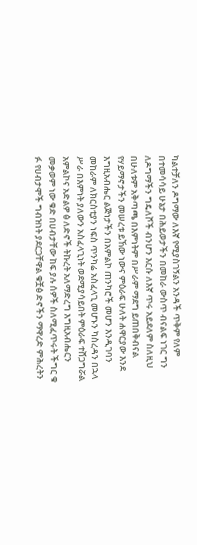ካልተቻለን ዶግማው ለእኛ የሚያስገኝልን አንዳች ጥቅም የለም በተመሳሳይ ሁኔታ በሕይወታችን በመከራ ውስጥ ብናልፍ ነገር ግን ለዶግማችን ግዴለሾች ብንሆን እርሱ ለእኛ ጥሩ አይደለም ስለዚህ በሁለቱም አቅጣጫ በእምነትም በሥራም ማደግ ይጠበቅብናል የሃይማኖታችን መሠረቱ ይኸው ነውና ምዕራፍ ሁለት ሐዋርያው እንደ እግዚአብሔር ልጅነታችን በአምልኮ ጠንካሮች መሆን እንዲገባን መከራም ለክርስቲያን ነፍስ ጥንካሬ አስፈላጊ መሆኑን ካስረዳን በኋላ ሥራ በእምነት ያለውን አስፈላጊነት ወደሚያሳይበት ምዕራፍ ተሸጋግሯል አምልኮና አድልዎ ፅ ለድኖች ትኩረት አለማድረግ እግዚአብሔርን መቃወም ነው ቁድ በሀብታቸው ከፍ ያሉ ሰዎች ስለሚፈጥሩት ችግር ቁ ፉ የሀብታሞች ግብዝነት ያደርጋቸዋል ቁቿፅ ድኖችን ማዋረድ ምሕረትን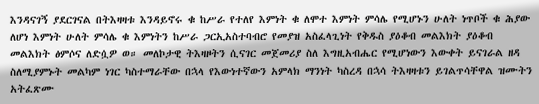እንዳናገኝ ያደርገናል በትእዛዛቱ እንዳይኖሩ ቁ ከሥራ የተለየ እምነት ቁ ለሞተ እምነት ምሳሌ የሚሆኑን ሁለት ነጥቦች ቁ ሕያው ለሆነ እምነት ሁለት ምሳሌ ቁ እምነትን ከሥራ ጋርኢአስተባብሮ የመያዝ አስፈላጊነት የቅዱስ ያዕቆብ መልእክት ያዕቆብ መልእክት ፅምሶና ለድሷዎ ወ። መለኮታዊ ትእዛዞትን ሲናገር መጀመሪያ ስለ እግዚአብሔር የሚሆነውን እውቀት ይናገራል ዘዳ ስለሚያምኑት መልካም ነገር ካስተማራቸው በኋላ የእውነተኛውን አምላክ ማንነት ካስረዳ በኋሳ ትእዛዛቱን ይገልጥሳቸዋል ዝሙትን አትፈጽሙ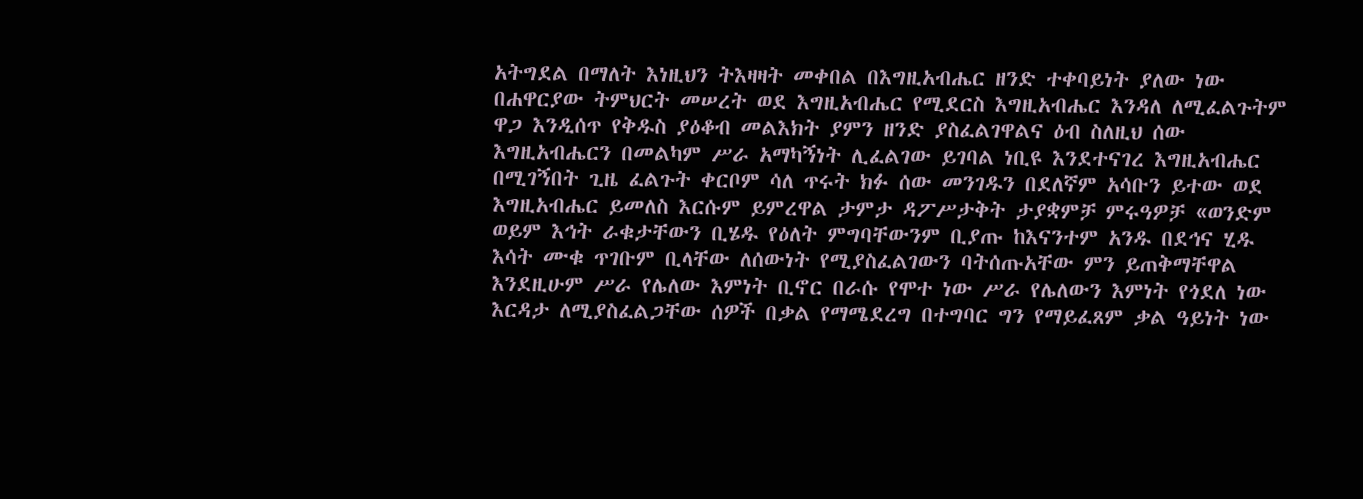አትግደል በማለት እነዚህን ትእዛዛት መቀበል በእግዚአብሔር ዘንድ ተቀባይነት ያለው ነው በሐዋርያው ትምህርት መሠረት ወደ እግዚአብሔር የሚደርስ እግዚአብሔር እንዳለ ለሚፈልጉትም ዋጋ እንዲሰጥ የቅዱስ ያዕቆብ መልእክት ያምን ዘንድ ያስፈልገዋልና ዕብ ስለዚህ ሰው እግዚአብሔርን በመልካም ሥራ አማካኝነት ሊፈልገው ይገባል ነቢዩ እንደተናገረ እግዚአብሔር በሚገኝበት ጊዜ ፈልጉት ቀርቦም ሳለ ጥሩት ክፉ ሰው መንገዱን በደለኛም አሳቡን ይተው ወደ እግዚአብሔር ይመለስ እርሱም ይምረዋል ታምታ ዳፖሥታቅት ታያቋምቻ ምሩዓዎቻ «ወንድም ወይም እኅት ራቁታቸውን ቢሄዱ የዕለት ምግባቸውንም ቢያጡ ከእናንተም አንዱ በደኅና ሂዱ እሳት ሙቁ ጥገቡም ቢላቸው ለሰውነት የሚያስፈልገውን ባትሰጡአቸው ምን ይጠቅማቸዋል እንደዚሁም ሥራ የሌለው እምነት ቢኖር በራሱ የሞተ ነው ሥራ የሌለውን እምነት የጎደለ ነው እርዳታ ለሚያስፈልጋቸው ሰዎች በቃል የማሜደረግ በተግባር ግን የማይፈጸም ቃል ዓይነት ነው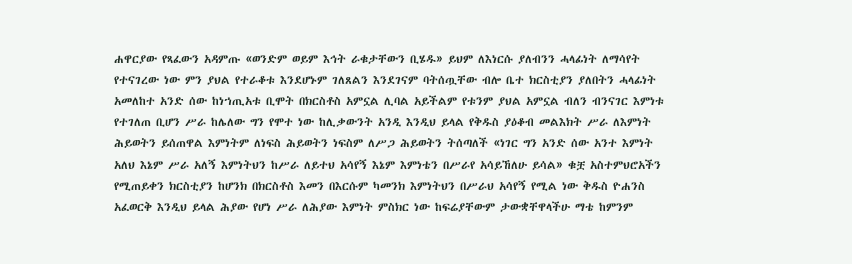ሐዋርያው የጻፈውን አዳምጡ «ወንድም ወይም እኅት ራቁታቸውን ቢሄዱ» ይህም ለእነርሱ ያለብንን ሓላፊነት ለማሳየት የተናገረው ነው ምን ያህል የተራቆቱ እንደሆኑም ገለጸልን እንደገናም ባትሰጧቸው ብሎ ቤተ ክርስቲያን ያለበትን ሓላፊነት አመለከተ አንድ ሰው ከነኀጢአቱ ቢሞት በክርስቶስ አምኗል ሊባል አይችልም የቱንም ያህል አምኗል ብለን ብንናገር እምነቱ የተገለጠ ቢሆን ሥራ ከሌለው ግን የሞተ ነው ከሊቃውንት አንዲ እንዲህ ይላል የቅዱስ ያዕቆብ መልእክት ሥራ ለእምነት ሕይወትን ይሰጠዋል እምነትም ለነፍስ ሕይወትን ነፍስም ለሥጋ ሕይወትን ትሰጣለች «ነገር ግን አንድ ሰው አንተ እምነት አለህ እኔም ሥራ አለኝ እምነትህን ከሥራ ለይተህ አሳየኝ እኔም እምነቴን በሥራየ አሳይኸለሁ ይሳል» ቁቿ አስተምህሮአችን የሚጠይቀን ክርስቲያን ከሆንክ በክርስቶስ እመን በእርሱም ካመንክ እምነትህን በሥራህ አሳየኝ የሚል ነው ቅዱስ ዮሐንስ አፈወርቅ እንዲህ ይላል ሕያው የሆነ ሥራ ለሕያው እምነት ምስክር ነው ከፍሬያቸውም ታውቋቸዋላችሁ ማቴ ከምንም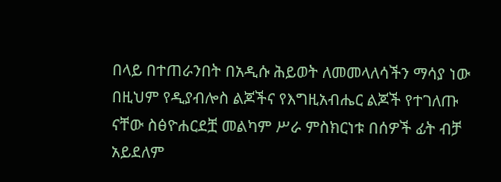በላይ በተጠራንበት በአዲሱ ሕይወት ለመመላለሳችን ማሳያ ነው በዚህም የዲያብሎስ ልጆችና የእግዚአብሔር ልጆች የተገለጡ ናቸው ስፅዮሐርደቿ መልካም ሥራ ምስክርነቱ በሰዎች ፊት ብቻ አይደለም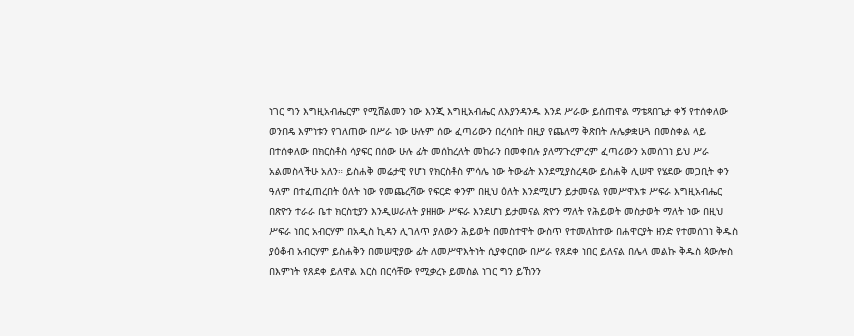ነገር ግን እግዚአብሔርም የሚሸልመን ነው እንጂ እግዚአብሔር ለእያንዳንዱ እንደ ሥራው ይሰጠዋል ማቴጻበጌታ ቀኝ የተሰቀለው ወንበዴ እምነቱን የገለጠው በሥራ ነው ሁሉም ሰው ፈጣሪውን በረሳበት በዚያ የጨለማ ቅጽበት ሉሌቃቋሁጓ በመስቀል ላይ በተሰቀለው በክርስቶስ ሳያፍር በሰው ሁሉ ፊት መሰከረለት መከራን በመቀበሉ ያለማጉረምረም ፈጣሪውን አመሰገነ ይህ ሥራ አልመስላችሁ አለን። ይስሐቅ መሬታዊ የሆነ የክርስቶስ ምሳሌ ነው ትውፊት እንደሚያስረዳው ይስሐቅ ሊሠዋ የሄደው መጋቢት ቀን ዓለም በተፈጠረበት ዕለት ነው የመጨረሻው የፍርድ ቀንም በዚህ ዕለት እንደሚሆን ይታመናል የመሥዋእቱ ሥፍራ እግዚአብሔር በጽዮን ተራራ ቤተ ክርስቲያን እንዲሠራለት ያዘዘው ሥፍራ እንደሆነ ይታመናል ጽዮን ማለት የሕይወት መስታወት ማለት ነው በዚህ ሥፍራ ነበር አብርሃም በአዲስ ኪዳን ሊገለጥ ያለውን ሕይወት በመስተዋት ውስጥ የተመለከተው በሐዋርያት ዘንድ የተመሰገነ ቅዱስ ያዕቆብ አብርሃም ይስሐቅን በመሠዊያው ፊት ለመሥዋእትነት ሲያቀርበው በሥራ የጸደቀ ነበር ይለናል በሌላ መልኩ ቅዱስ ጳውሎስ በእምነት የጸደቀ ይለዋል እርስ በርሳቸው የሚቃረኑ ይመስል ነገር ግን ይኸንን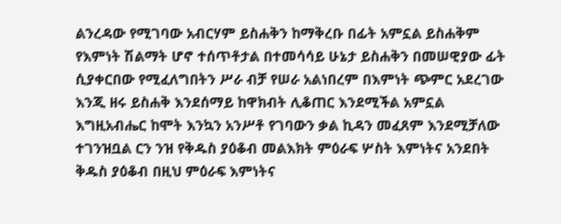ልንረዳው የሚገባው አብርሃም ይስሐቅን ከማቅረቡ በፊት አምኗል ይስሐቅም የእምነት ሽልማት ሆኖ ተሰጥቶታል በተመሳሳይ ሁኔታ ይስሐቅን በመሠዊያው ፊት ሲያቀርበው የሚፈለግበትን ሥራ ብቻ የሠራ አልነበረም በእምነት ጭምር አደረገው እንጂ ዘሩ ይስሐቅ እንደሰማይ ከዋክብት ሊቆጠር እንደሚችል አምኗል እግዚአብሔር ከሞት እንኳን አንሥቶ የገባውን ቃል ኪዳን መፈጸም እንደሚቻለው ተገንዝቧል ርን ንዝ የቅዱስ ያዕቆብ መልእክት ምዕራፍ ሦስት እምነትና አንደበት ቅዱስ ያዕቆብ በዚህ ምዕራፍ እምነትና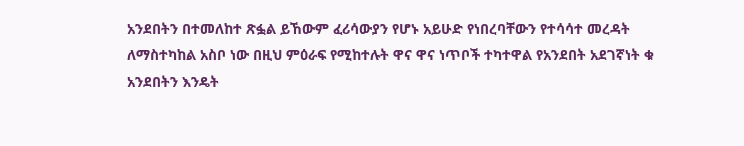አንደበትን በተመለከተ ጽፏል ይኸውም ፈሪሳውያን የሆኑ አይሁድ የነበረባቸውን የተሳሳተ መረዳት ለማስተካከል አስቦ ነው በዚህ ምዕራፍ የሚከተሉት ዋና ዋና ነጥቦች ተካተዋል የአንደበት አደገኛነት ቁ አንደበትን እንዴት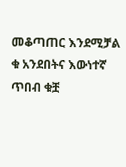መቆጣጠር እንደሚቻል ቁ አንደበትና እውነተኛ ጥበብ ቁቿ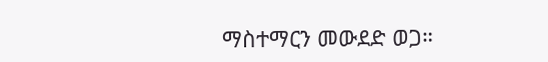ማስተማርን መውደድ ወጋ።